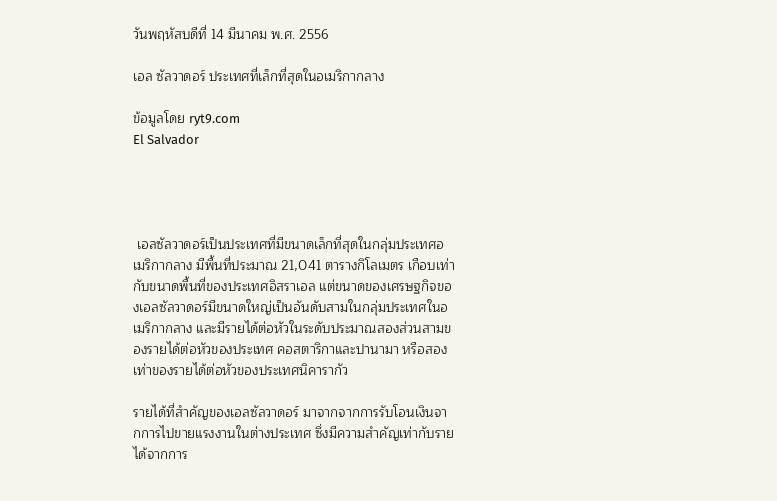วันพฤหัสบดีที่ 14 มีนาคม พ.ศ. 2556

เอล ซัลวาดอร์ ประเทศที่เล็กที่สุดในอเมริกากลาง

ข้อมูลโดย ryt9.com
El Salvador




 เอลซัลวาดอร์เป็นประเทศที่มีขนาดเล็กที่สุดในกลุ่มประเทศอเมริกากลาง มีพื้นที่ประมาณ 21,041 ตารางกิโลเมตร เกือบเท่ากับขนาดพื้นที่ของประเทศอิสราเอล แต่ขนาดของเศรษฐกิจของเอลซัลวาดอร์มีขนาดใหญ่เป็นอันดับสามในกลุ่มประเทศในอเมริกากลาง และมีรายได้ต่อหัวในระดับประมาณสองส่วนสามของรายได้ต่อหัวของประเทศ คอสตาริกาและปานามา หรือสองเท่าของรายได้ต่อหัวของประเทศนิคารากัว

รายได้ที่สำคัญของเอลซัลวาดอร์ มาจากจากการรับโอนเงินจากการไปขายแรงงานในต่างประเทศ ซึ่งมีความสำคัญเท่ากับรายได้จากการ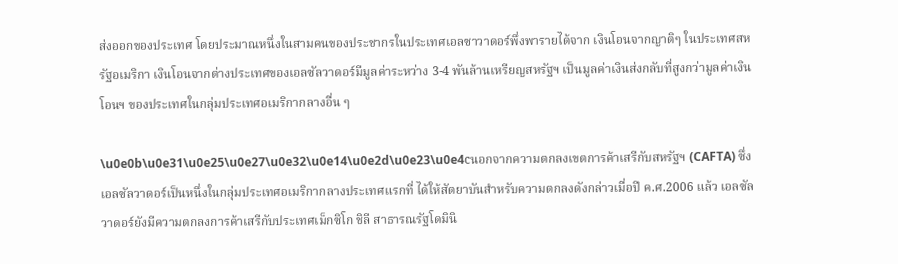ส่งออกของประเทศ โดยประมาณหนึ่งในสามคนของประชากรในประเทศเอลซาวาดอร์พึ่งพารายได้จาก เงินโอนจากญาติๆ ในประเทศสหรัฐอเมริกา เงินโอนจากต่างประเทศของเอลซัลวาดอร์มีมูลค่าระหว่าง 3-4 พันล้านเหรียญสหรัฐฯ เป็นมูลค่าเงินส่งกลับที่สูงกว่ามูลค่าเงินโอนฯ ของประเทศในกลุ่มประเทศอเมริกากลางอื่น ๆ

\u0e0b\u0e31\u0e25\u0e27\u0e32\u0e14\u0e2d\u0e23\u0e4cนอกจากความตกลงเขตการค้าเสรีกับสหรัฐฯ (CAFTA) ซึ่งเอลซัลวาดอร์เป็นหนึ่งในกลุ่มประเทศอเมริกากลางประเทศแรกที่ ได้ให้สัตยาบันสำหรับความตกลงดังกล่าวเมื่อปี ค.ศ.2006 แล้ว เอลซัลวาดอร์ยังมีความตกลงการค้าเสรีกับประเทศเม็กซิโก ชิลี สาธารณรัฐโดมินิ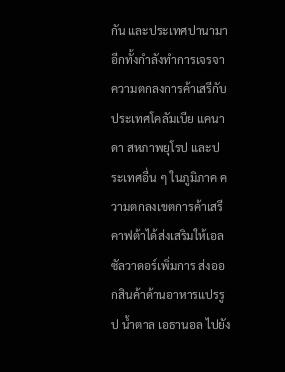กัน และประเทศปานามา อีกทั้งกำลังทำการเจรจาความตกลงการค้าเสรีกับประเทศโคลัมเบีย แคนาดา สหภาพยุโรป และประเทศอื่น ๆ ในภูมิภาค ความตกลงเขตการค้าเสรีคาฟต้าได้ส่งเสริมให้เอลซัลวาดอร์เพิ่มการ ส่งออกสินค้าด้านอาหารแปรรูป น้ำตาล เอธานอล ไปยัง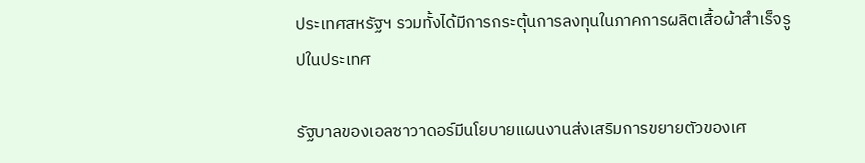ประเทศสหรัฐฯ รวมทั้งได้มีการกระตุ้นการลงทุนในภาคการผลิตเสื้อผ้าสำเร็จรูปในประเทศ

รัฐบาลของเอลซาวาดอร์มีนโยบายแผนงานส่งเสริมการขยายตัวของเศ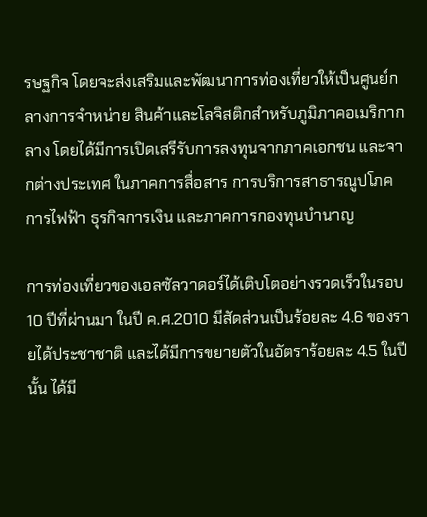รษฐกิจ โดยจะส่งเสริมและพัฒนาการท่องเที่ยวให้เป็นศูนย์กลางการจำหน่าย สินค้าและโลจิสติกสำหรับภูมิภาคอเมริกากลาง โดยได้มีการเปิดเสรีรับการลงทุนจากภาคเอกชน และจากต่างประเทศ ในภาคการสื่อสาร การบริการสาธารณูปโภคการไฟฟ้า ธุรกิจการเงิน และภาคการกองทุนบำนาญ

การท่องเที่ยวของเอลซัลวาดอร์ได้เติบโตอย่างรวดเร็วในรอบ 10 ปีที่ผ่านมา ในปี ค.ศ.2010 มีสัดส่วนเป็นร้อยละ 4.6 ของรายได้ประชาชาติ และได้มีการขยายตัวในอัตราร้อยละ 4.5 ในปีนั้น ได้มี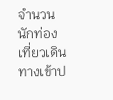จำนวนนักท่องเที่ยวเดินทางเข้าป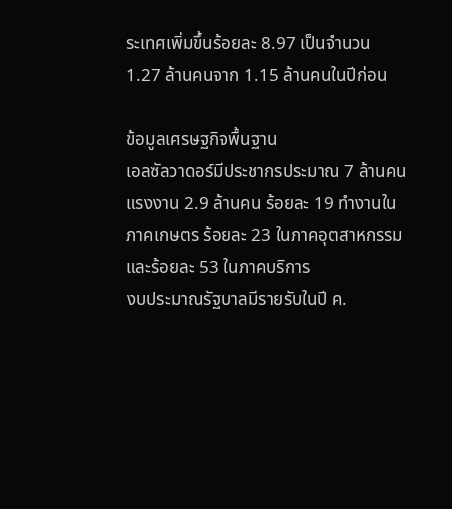ระเทศเพิ่มขึ้นร้อยละ 8.97 เป็นจำนวน 1.27 ล้านคนจาก 1.15 ล้านคนในปีก่อน

ข้อมูลเศรษฐกิจพื้นฐาน
เอลซัลวาดอร์มีประชากรประมาณ 7 ล้านคน แรงงาน 2.9 ล้านคน ร้อยละ 19 ทำงานในภาคเกษตร ร้อยละ 23 ในภาคอุตสาหกรรม และร้อยละ 53 ในภาคบริการ
งบประมาณรัฐบาลมีรายรับในปี ค.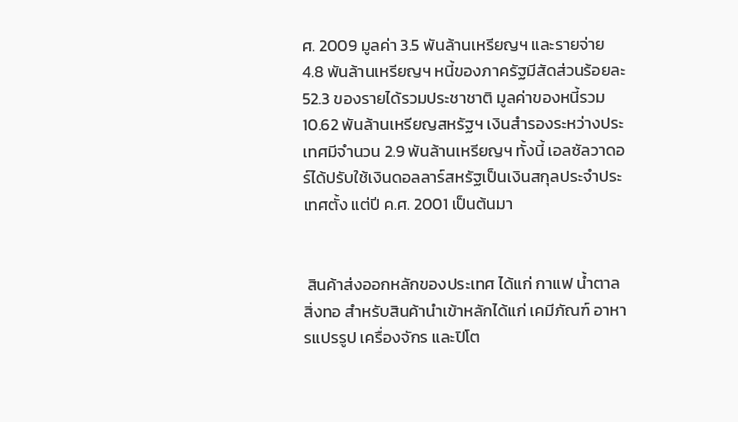ศ. 2009 มูลค่า 3.5 พันล้านเหรียญฯ และรายจ่าย 4.8 พันล้านเหรียญฯ หนี้ของภาครัฐมีสัดส่วนร้อยละ 52.3 ของรายได้รวมประชาชาติ มูลค่าของหนี้รวม 10.62 พันล้านเหรียญสหรัฐฯ เงินสำรองระหว่างประเทศมีจำนวน 2.9 พันล้านเหรียญฯ ทั้งนี้ เอลซัลวาดอร์ได้ปรับใช้เงินดอลลาร์สหรัฐเป็นเงินสกุลประจำประเทศตั้ง แต่ปี ค.ศ. 2001 เป็นต้นมา


 สินค้าส่งออกหลักของประเทศ ได้แก่ กาแฟ น้ำตาล สิ่งทอ สำหรับสินค้านำเข้าหลักได้แก่ เคมีภัณฑ์ อาหารแปรรูป เครื่องจักร และปิโต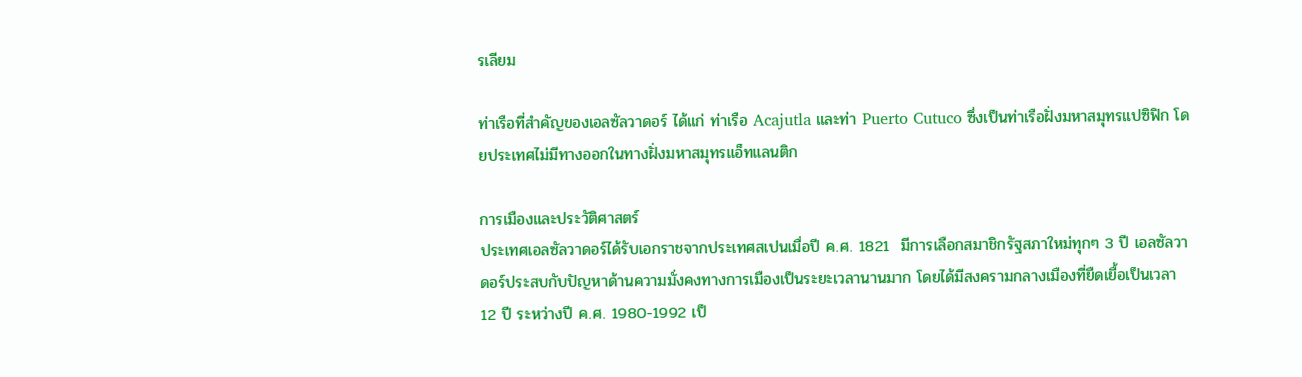รเลียม

ท่าเรือที่สำคัญของเอลซัลวาดอร์ ได้แก่ ท่าเรือ Acajutla และท่า Puerto Cutuco ซึ่งเป็นท่าเรือฝั่งมหาสมุทรแปซิฟิก โดยประเทศไม่มีทางออกในทางฝั่งมหาสมุทรแอ็ทแลนติก

การเมืองและประวัติศาสตร์
ประเทศเอลซัลวาดอร์ได้รับเอกราชจากประเทศสเปนเมื่อปี ค.ศ. 1821  มีการเลือกสมาชิกรัฐสภาใหม่ทุกๆ 3 ปี เอลซัลวาดอร์ประสบกับปัญหาด้านความมั่งคงทางการเมืองเป็นระยะเวลานานมาก โดยได้มีสงครามกลางเมืองที่ยืดเยื้อเป็นเวลา 12 ปี ระหว่างปี ค.ศ. 1980-1992 เป็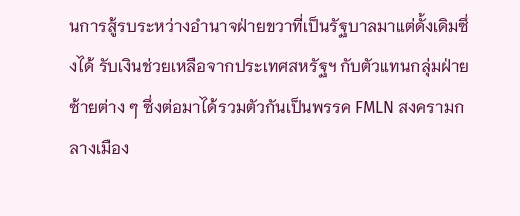นการสู้รบระหว่างอำนาจฝ่ายขวาที่เป็นรัฐบาลมาแต่ดั้งเดิมซึ่งได้ รับเงินช่วยเหลือจากประเทศสหรัฐฯ กับตัวแทนกลุ่มฝ่ายซ้ายต่าง ๆ ซึ่งต่อมาได้รวมตัวกันเป็นพรรค FMLN สงครามกลางเมือง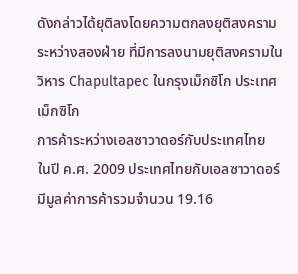ดังกล่าวได้ยุติลงโดยความตกลงยุติสงครามระหว่างสองฝ่าย ที่มีการลงนามยุติสงครามในวิหาร Chapultapec ในกรุงเม็กซิโก ประเทศเม็กซิโก
การค้าระหว่างเอลซาวาดอร์กับประเทศไทย
ในปี ค.ศ. 2009 ประเทศไทยกับเอลซาวาดอร์มีมูลค่าการค้ารวมจำนวน 19.16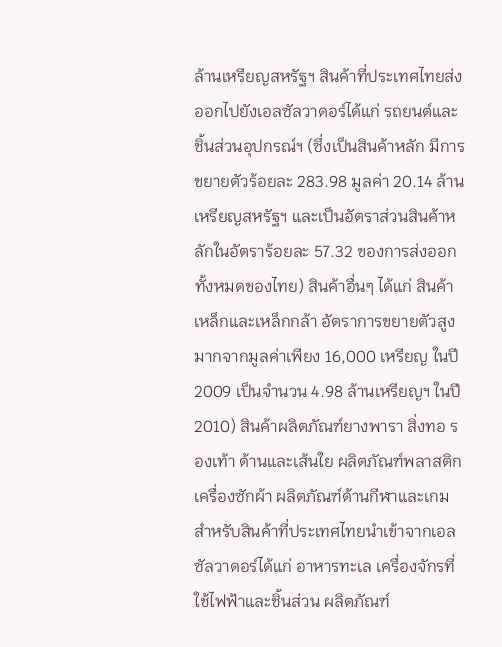ล้านเหรียญสหรัฐฯ สินค้าที่ประเทศไทยส่งออกไปยังเอลซัลวาดอร์ได้แก่ รถยนต์และชิ้นส่วนอุปกรณ์ฯ (ซึ่งเป็นสินค้าหลัก มีการขยายตัวร้อยละ 283.98 มูลค่า 20.14 ล้านเหรียญสหรัฐฯ และเป็นอัตราส่วนสินค้าหลักในอัตราร้อยละ 57.32 ของการส่งออกทั้งหมดของไทย) สินค้าอื่นๆ ได้แก่ สินค้าเหล็กและเหล็กกล้า อัตราการขยายตัวสูงมากจากมูลค่าเพียง 16,000 เหรียญ ในปี 2009 เป็นจำนวน 4.98 ล้านเหรียญฯ ในปี 2010) สินค้าผลิตภัณฑ์ยางพารา สิ่งทอ รองเท้า ด้านและเส้นใย ผลิตภัณฑ์พลาสติก เครื่องซักผ้า ผลิตภัณฑ์ด้านกีฬาและเกม สำหรับสินค้าที่ประเทศไทยนำเข้าจากเอลซัลวาดอร์ได้แก่ อาหารทะเล เครื่องจักรที่ใช้ไฟฟ้าและชิ้นส่วน ผลิตภัณฑ์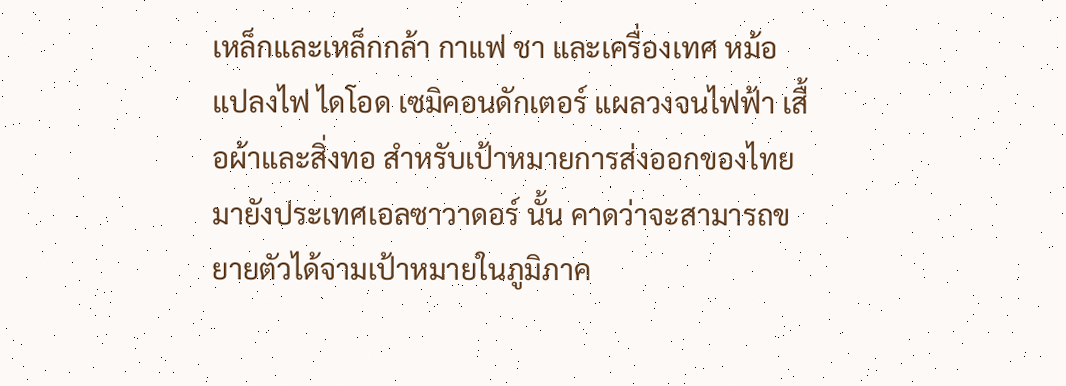เหล็กและเหล็กกล้า กาแฟ ชา และเครื่องเทศ หม้อแปลงไฟ ไดโอด เซมิคอนดักเตอร์ แผลวงจนไฟฟ้า เสื้อผ้าและสิ่งทอ สำหรับเป้าหมายการส่งออกของไทยมายังประเทศเอลซาวาดอร์ นั้น คาดว่าจะสามารถขยายตัวได้จามเป้าหมายในภูมิภาค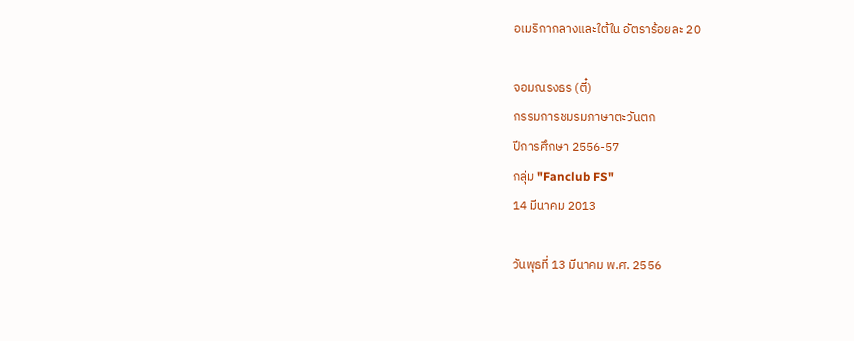อเมริกากลางและใต้ใน อัตราร้อยละ 20

จอมณรงธร (ตี๋)
กรรมการชมรมภาษาตะวันตก
ปีการศึกษา 2556-57
กลุ่ม "Fanclub FS"
14 มีนาคม 2013

วันพุธที่ 13 มีนาคม พ.ศ. 2556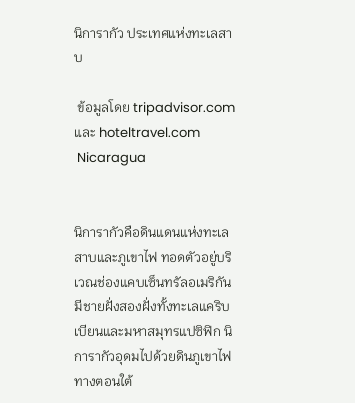นิการากัว ประเทศแห่งทะเลสาบ

 ข้อมูลโดย tripadvisor.com และ hoteltravel.com
 Nicaragua


นิการากัวคือดินแดนแห่งทะเลสาบและภูเขาไฟ ทอดตัวอยู่บริเวณช่องแคบเซ็นทรัลอเมริกัน มีชายฝั่งสองฝั่งทั้งทะเลแคริบเบียนและมหาสมุทรแปซิฟิก นิการากัวอุดมไปด้วยดินภูเขาไฟทางตอนใต้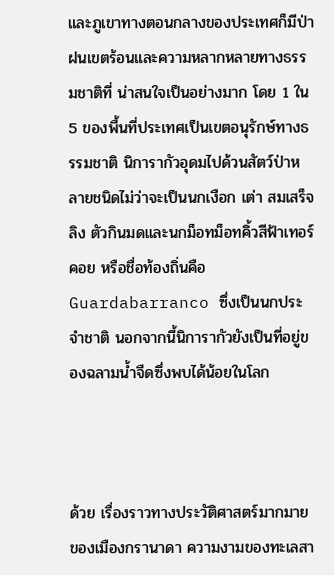และภูเขาทางตอนกลางของประเทศก็มีป่าฝนเขตร้อนและความหลากหลายทางธรรมชาติที่ น่าสนใจเป็นอย่างมาก โดย 1 ใน 5 ของพื้นที่ประเทศเป็นเขตอนุรักษ์ทางธรรมชาติ นิการากัวอุดมไปด้วนสัตว์ป่าหลายชนิดไม่ว่าจะเป็นนกเงือก เต่า สมเสร็จ ลิง ตัวกินมดและนกม็อทม็อทคิ้วสีฟ้าเทอร์คอย หรือชื่อท้องถิ่นคือ Guardabarranco ซึ่งเป็นนกประจำชาติ นอกจากนี้นิการากัวยังเป็นที่อยู่ของฉลามน้ำจืดซึ่งพบได้น้อยในโลก



ด้วย เรื่องราวทางประวัติศาสตร์มากมายของเมืองกรานาดา ความงามของทะเลสา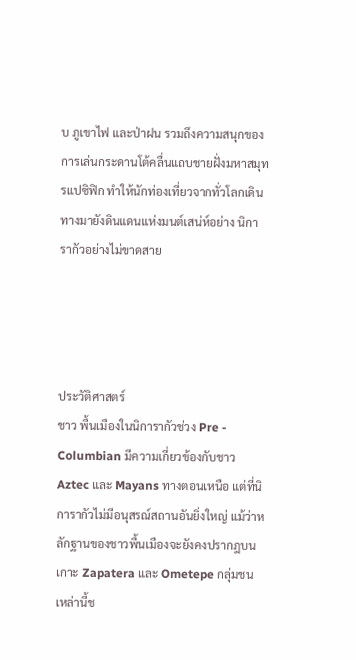บ ภูเขาไฟ และป่าฝน รวมถึงความสนุกของการเล่นกระดานโต้คลื่นแถบชายฝั่งมหาสมุทรแปซิฟิก ทำให้นักท่องเที่ยวจากทั่วโลกเดินทางมายังดินแดนแห่งมนต์เสน่ห์อย่าง นิการากัวอย่างไม่ขาดสาย




ประวัติศาสตร์
ชาว พื้นเมืองในนิการากัวช่วง Pre - Columbian มีความเกี่ยวข้องกับชาว Aztec และ Mayans ทางตอนเหนือ แต่ที่นิการากัวไม่มีอนุสรณ์สถานอันยิ่งใหญ่ แม้ว่าหลักฐานของชาวพื้นเมืองจะยังคงปรากฎบนเกาะ Zapatera และ Ometepe กลุ่มชนเหล่านี้ช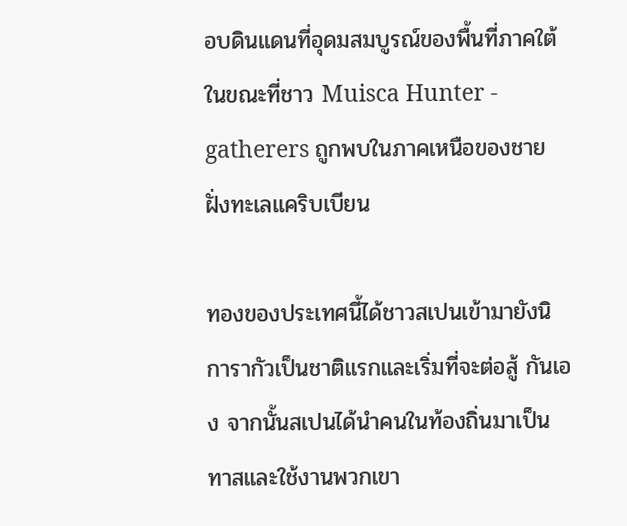อบดินแดนที่อุดมสมบูรณ์ของพื้นที่ภาคใต้ ในขณะที่ชาว Muisca Hunter - gatherers ถูกพบในภาคเหนือของชายฝั่งทะเลแคริบเบียน

ทองของประเทศนี้ได้ชาวสเปนเข้ามายังนิการากัวเป็นชาติแรกและเริ่มที่จะต่อสู้ กันเอง จากนั้นสเปนได้นำคนในท้องถิ่นมาเป็นทาสและใช้งานพวกเขา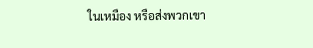ในเหมือง หรือส่งพวกเขา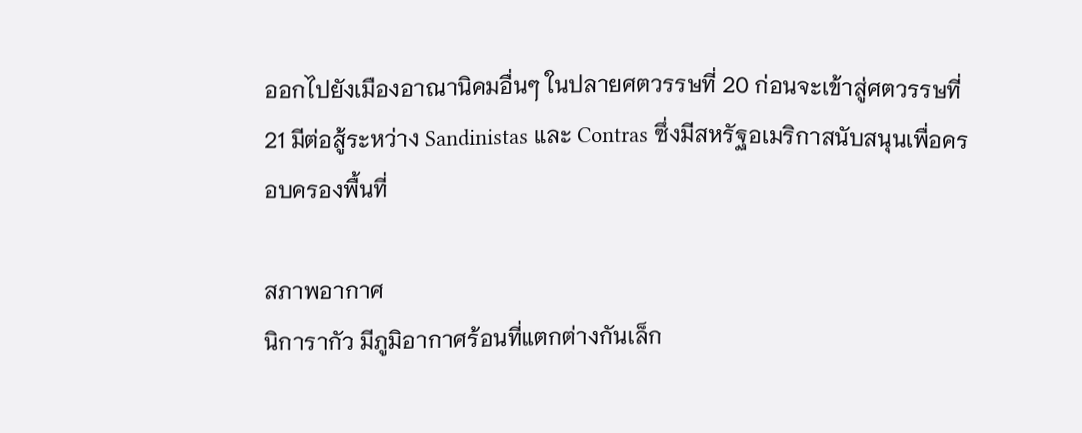ออกไปยังเมืองอาณานิคมอื่นๆ ในปลายศตวรรษที่ 20 ก่อนจะเข้าสู่ศตวรรษที่ 21 มีต่อสู้ระหว่าง Sandinistas และ Contras ซึ่งมีสหรัฐอเมริกาสนับสนุนเพื่อครอบครองพื้นที่

สภาพอากาศ
นิการากัว มีภูมิอากาศร้อนที่แตกต่างกันเล็ก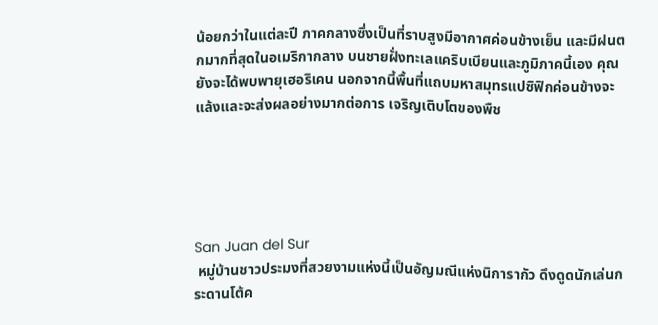น้อยกว่าในแต่ละปี ภาคกลางซึ่งเป็นที่ราบสูงมีอากาศค่อนข้างเย็น และมีฝนตกมากที่สุดในอเมริกากลาง บนชายฝั่งทะเลแคริบเบียนและภูมิภาคนี้เอง คุณยังจะได้พบพายุเฮอริเคน นอกจากนี้พื้นที่แถบมหาสมุทรแปซิฟิกค่อนข้างจะแล้งและจะส่งผลอย่างมากต่อการ เจริญเติบโตของพืช





San Juan del Sur
 หมู่บ้านชาวประมงที่สวยงามแห่งนี้เป็นอัญมณีแห่งนิการากัว ดึงดูดนักเล่นกระดานโต้ค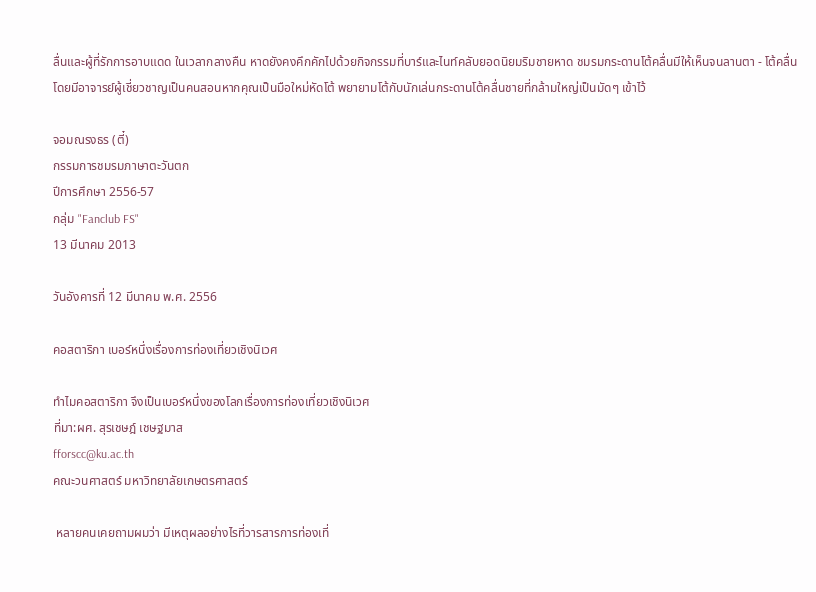ลื่นและผู้ที่รักการอาบแดด ในเวลากลางคืน หาดยังคงคึกคักไปด้วยกิจกรรมที่บาร์และไนท์คลับยอดนิยมริมชายหาด ชมรมกระดานโต้คลื่นมีให้เห็นจนลานตา - โต้คลื่นโดยมีอาจารย์ผู้เชี่ยวชาญเป็นคนสอนหากคุณเป็นมือใหม่หัดโต้ พยายามโต้กับนักเล่นกระดานโต้คลื่นชายที่กล้ามใหญ่เป็นมัดๆ เข้าไว้

จอมณรงธร (ตี๋)
กรรมการชมรมภาษาตะวันตก
ปีการศึกษา 2556-57
กลุ่ม "Fanclub FS"
13 มีนาคม 2013

วันอังคารที่ 12 มีนาคม พ.ศ. 2556

คอสตาริกา เบอร์หนึ่งเรื่องการท่องเที่ยวเชิงนิเวศ

ทำไมคอสตาริกา จึงเป็นเบอร์หนึ่งของโลกเรื่องการท่องเที่ยวเชิงนิเวศ
ที่มา:ผศ. สุรเชษฎ์ เชษฐมาส
fforscc@ku.ac.th
คณะวนศาสตร์ มหาวิทยาลัยเกษตรศาสตร์

 หลายคนเคยถามผมว่า มีเหตุผลอย่างไรที่วารสารการท่องเที่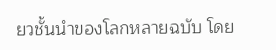ยวชั้นนำของโลกหลายฉบับ โดย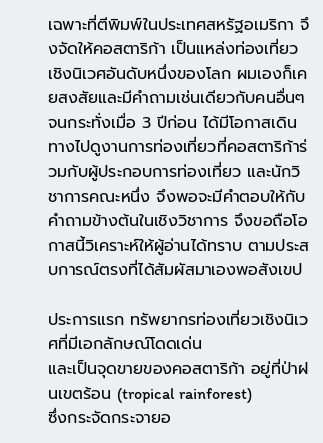เฉพาะที่ตีพิมพ์ในประเทศสหรัฐอเมริกา จึงจัดให้คอสตาริก้า เป็นแหล่งท่องเที่ยวเชิงนิเวศอันดับหนึ่งของโลก ผมเองก็เคยสงสัยและมีคำถามเช่นเดียวกับคนอื่นๆ จนกระทั่งเมื่อ 3 ปีก่อน ได้มีโอกาสเดินทางไปดูงานการท่องเที่ยวที่คอสตาริก้าร่วมกับผู้ประกอบการท่องเที่ยว และนักวิชาการคณะหนึ่ง จึงพอจะมีคำตอบให้กับคำถามข้างต้นในเชิงวิชาการ จึงขอถือโอกาสนี้วิเคราะห์ให้ผู้อ่านได้ทราบ ตามประสบการณ์ตรงที่ได้สัมผัสมาเองพอสังเขป

ประการแรก ทรัพยากรท่องเที่ยวเชิงนิเวศที่มีเอกลักษณ์โดดเด่น
และเป็นจุดขายของคอสตาริก้า อยู่ที่ป่าฝนเขตร้อน (tropical rainforest)
ซึ่งกระจัดกระจายอ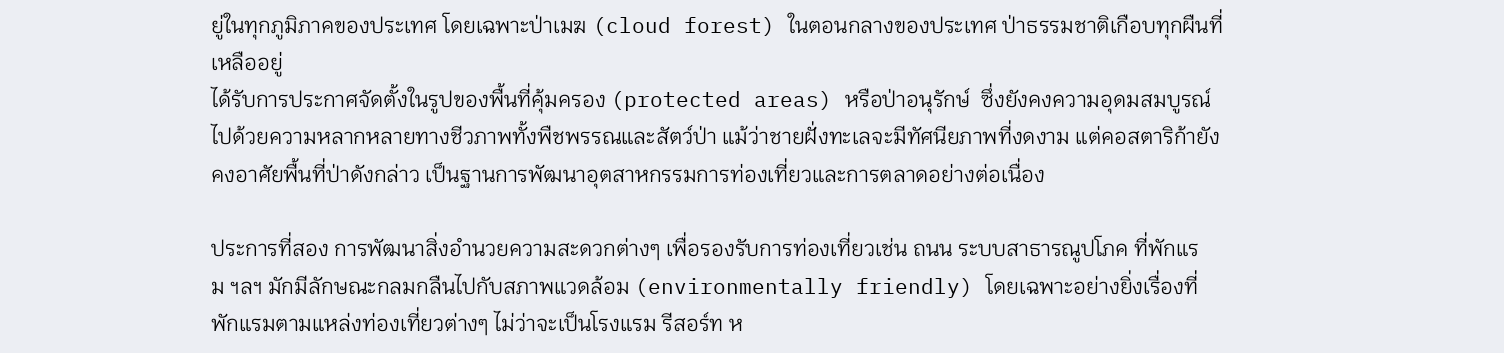ยู่ในทุกภูมิภาคของประเทศ โดยเฉพาะป่าเมฆ (cloud forest) ในตอนกลางของประเทศ ป่าธรรมชาติเกือบทุกผืนที่เหลืออยู่
ได้รับการประกาศจัดตั้งในรูปของพื้นที่คุ้มครอง (protected areas) หรือป่าอนุรักษ์  ซึ่งยังคงความอุดมสมบูรณ์ไปด้วยความหลากหลายทางชีวภาพทั้งพืชพรรณและสัตว์ป่า แม้ว่าชายฝั่งทะเลจะมีทัศนียภาพที่งดงาม แต่คอสตาริก้ายังคงอาศัยพื้นที่ป่าดังกล่าว เป็นฐานการพัฒนาอุตสาหกรรมการท่องเที่ยวและการตลาดอย่างต่อเนื่อง

ประการที่สอง การพัฒนาสิ่งอำนวยความสะดวกต่างๆ เพื่อรองรับการท่องเที่ยวเช่น ถนน ระบบสาธารณูปโภค ที่พักแรม ฯลฯ มักมีลักษณะกลมกลืนไปกับสภาพแวดล้อม (environmentally friendly) โดยเฉพาะอย่างยิ่งเรื่องที่พักแรมตามแหล่งท่องเที่ยวต่างๆ ไม่ว่าจะเป็นโรงแรม รีสอร์ท ห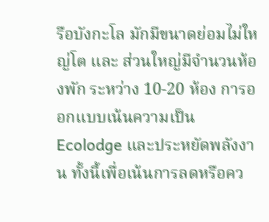รือบังกะโล มักมีขนาดย่อมไม่ใหญ่โต และ ส่วนใหญ่มีจำนวนห้องพัก ระหว่าง 10-20 ห้อง การออกแบบเน้นความเป็น Ecolodge และประหยัดพลังงาน ทั้งนี้เพื่อเน้นการลดหรือคว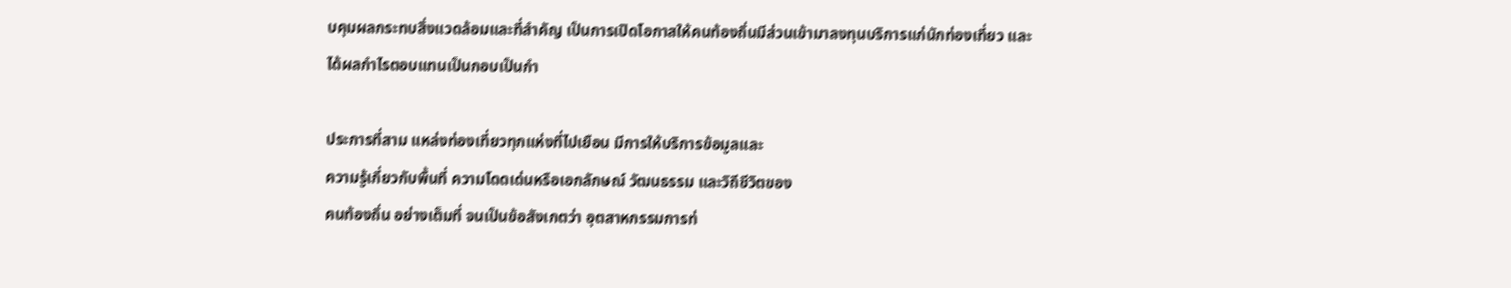บคุมผลกระทบสิ่งแวดล้อมและที่สำคัญ เป็นการเปิดโอกาสให้คนท้องถิ่นมีส่วนเข้ามาลงทุนบริการแก่นักท่องเที่ยว และได้ผลกำไรตอบแทนเป็นกอบเป็นกำ

ประการที่สาม แหล่งท่องเที่ยวทุกแห่งที่ไปเยือน มีการให้บริการข้อมูลและ
ความรู้เกี่ยวกับพื้นที่ ความโดดเด่นหรือเอกลักษณ์ วัฒนธรรม และวิถีชีวิตของ
คนท้องถิ่น อย่างเต็มที่ จนเป็นข้อสังเกตว่า อุตสาหกรรมการท่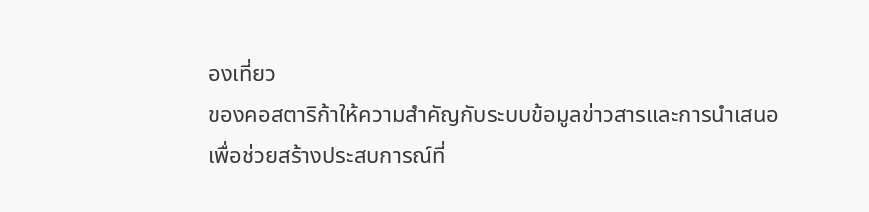องเที่ยว
ของคอสตาริก้าให้ความสำคัญกับระบบข้อมูลข่าวสารและการนำเสนอ
เพื่อช่วยสร้างประสบการณ์ที่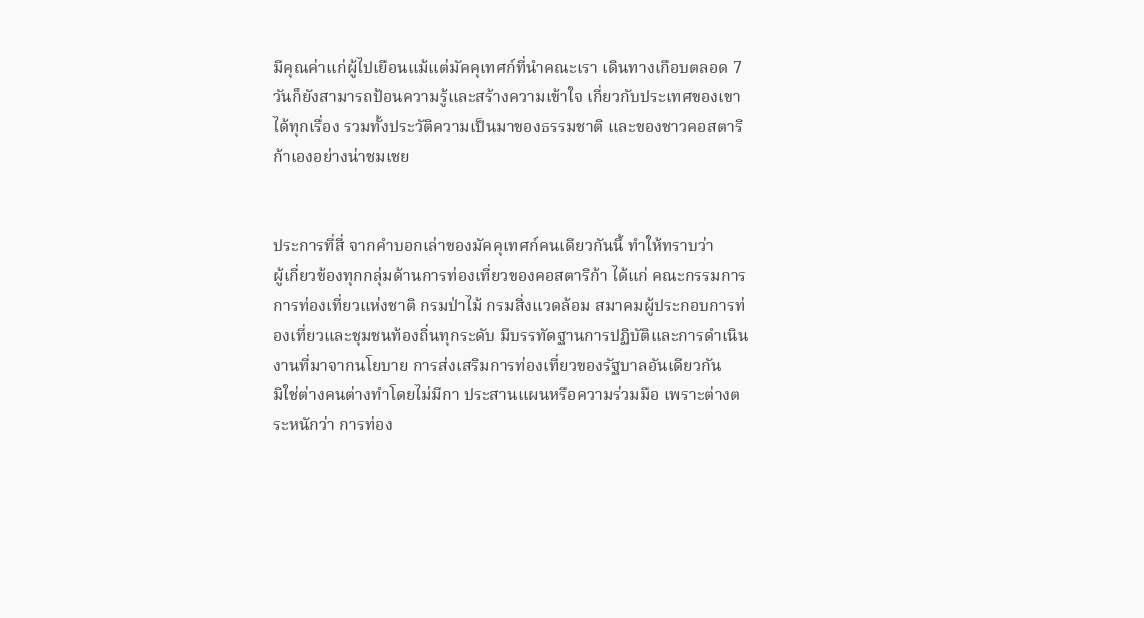มีคุณค่าแก่ผู้ไปเยือนแม้แต่มัคคุเทศก์ที่นำคณะเรา เดินทางเกือบตลอด 7 วันก็ยังสามารถป้อนความรู้และสร้างความเข้าใจ เกี่ยวกับประเทศของเขาได้ทุกเรื่อง รวมทั้งประวัติความเป็นมาของธรรมชาติ และของชาวคอสตาริก้าเองอย่างน่าชมเชย


ประการที่สี่ จากคำบอกเล่าของมัคคุเทศก์คนเดียวกันนี้ ทำให้ทราบว่า
ผู้เกี่ยวข้องทุกกลุ่มด้านการท่องเที่ยวของคอสตาริก้า ได้แก่ คณะกรรมการการท่องเที่ยวแห่งชาติ กรมป่าไม้ กรมสิ่งแวดล้อม สมาคมผู้ประกอบการท่องเที่ยวและชุมชนท้องถิ่นทุกระดับ มีบรรทัดฐานการปฏิบัติและการดำเนินงานที่มาจากนโยบาย การส่งเสริมการท่องเที่ยวของรัฐบาลอันเดียวกัน
มิใช่ต่างคนต่างทำโดยไม่มีกา ประสานแผนหรือความร่วมมือ เพราะต่างตระหนักว่า การท่อง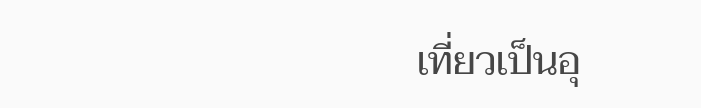เที่ยวเป็นอุ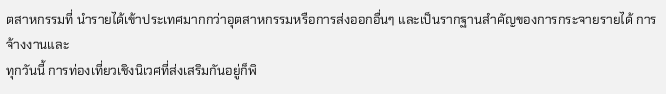ตสาหกรรมที่ นำรายได้เข้าประเทศมากกว่าอุตสาหกรรมหรือการส่งออกอื่นๆ และเป็นรากฐานสำคัญของการกระจายรายได้ การจ้างงานและ
ทุกวันนี้ การท่องเที่ยวเชิงนิเวศที่ส่งเสริมกันอยู่ก็พิ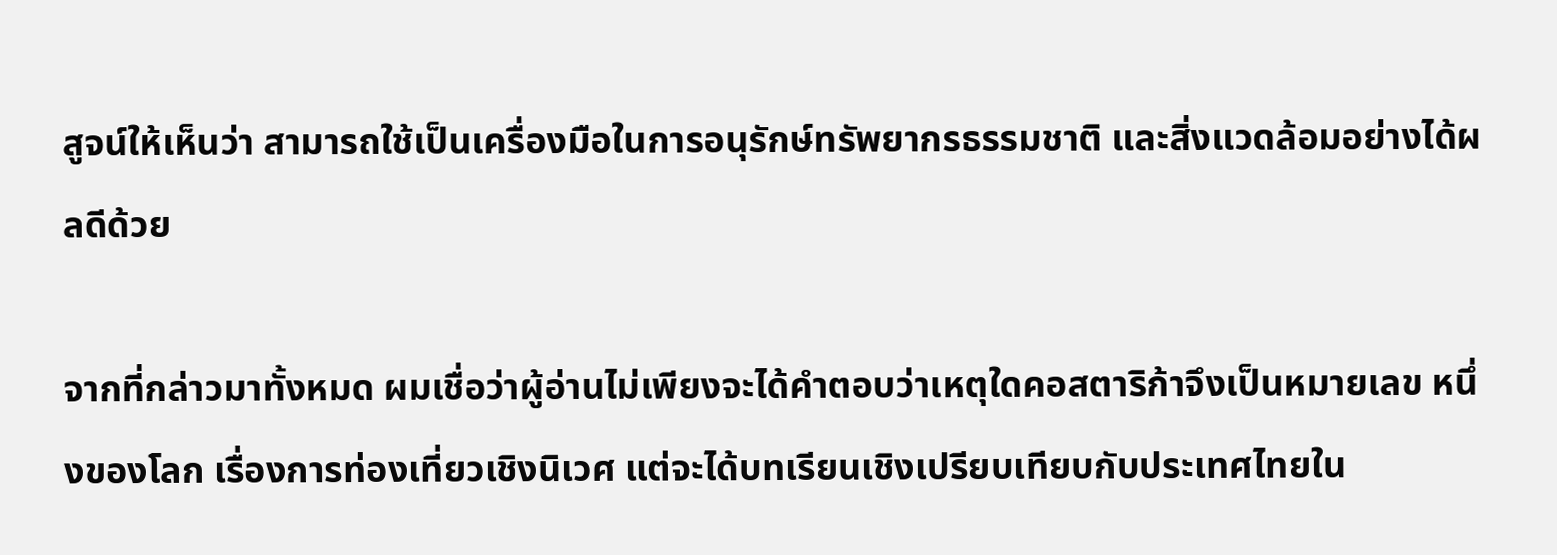สูจน์ให้เห็นว่า สามารถใช้เป็นเครื่องมือในการอนุรักษ์ทรัพยากรธรรมชาติ และสิ่งแวดล้อมอย่างได้ผลดีด้วย

จากที่กล่าวมาทั้งหมด ผมเชื่อว่าผู้อ่านไม่เพียงจะได้คำตอบว่าเหตุใดคอสตาริก้าจึงเป็นหมายเลข หนึ่งของโลก เรื่องการท่องเที่ยวเชิงนิเวศ แต่จะได้บทเรียนเชิงเปรียบเทียบกับประเทศไทยใน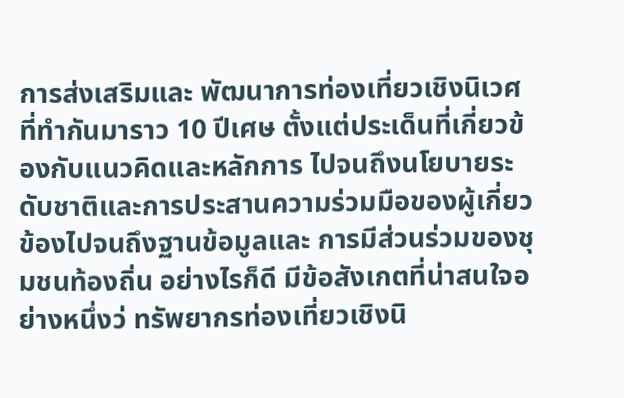การส่งเสริมและ พัฒนาการท่องเที่ยวเชิงนิเวศที่ทำกันมาราว 10 ปีเศษ ตั้งแต่ประเด็นที่เกี่ยวข้องกับแนวคิดและหลักการ ไปจนถึงนโยบายระดับชาติและการประสานความร่วมมือของผู้เกี่ยวข้องไปจนถึงฐานข้อมูลและ การมีส่วนร่วมของชุมชนท้องถิ่น อย่างไรก็ดี มีข้อสังเกตที่น่าสนใจอย่างหนึ่งว่ ทรัพยากรท่องเที่ยวเชิงนิ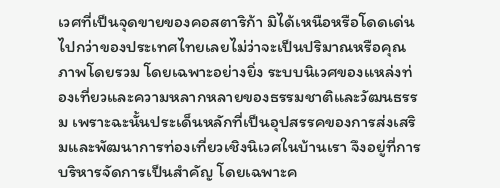เวศที่เป็นจุดขายของคอสตาริก้า มิได้เหนือหรือโดดเด่นไปกว่าของประเทศไทยเลยไม่ว่าจะเป็นปริมาณหรือคุณภาพโดยรวม โดยเฉพาะอย่างยิ่ง ระบบนิเวศของแหล่งท่องเที่ยวและความหลากหลายของธรรมชาติและวัฒนธรรม เพราะฉะนั้นประเด็นหลักที่เป็นอุปสรรคของการส่งเสริมและพัฒนาการท่องเที่ยวเชิงนิเวศในบ้านเรา จึงอยู่ที่การบริหารจัดการเป็นสำคัญ โดยเฉพาะค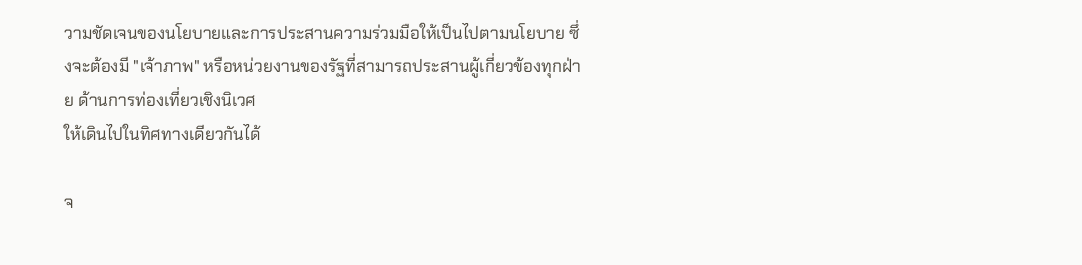วามชัดเจนของนโยบายและการประสานความร่วมมือให้เป็นไปตามนโยบาย ซึ่งจะต้องมี "เจ้าภาพ" หรือหน่วยงานของรัฐที่สามารถประสานผู้เกี่ยวข้องทุกฝ่าย ด้านการท่องเที่ยวเชิงนิเวศ
ให้เดินไปในทิศทางเดียวกันได้

จ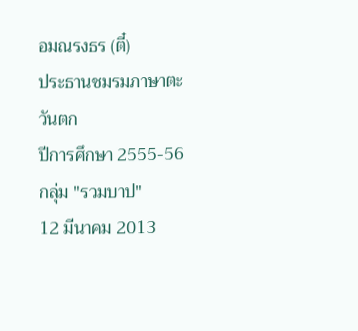อมณรงธร (ตี๋)
ประธานชมรมภาษาตะวันตก
ปีการศึกษา 2555-56
กลุ่ม "รวมบาป"
12 มีนาคม 2013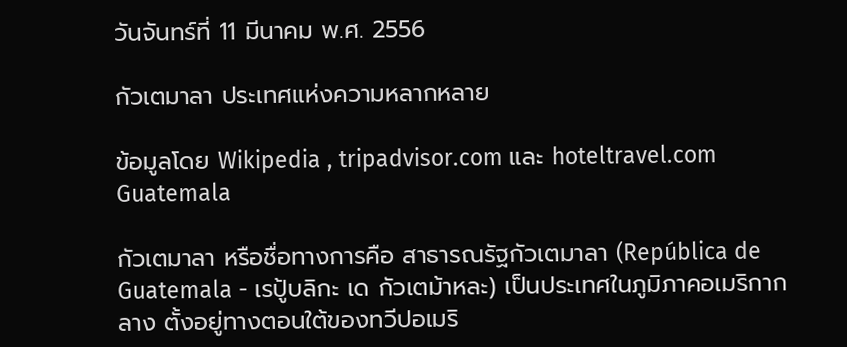วันจันทร์ที่ 11 มีนาคม พ.ศ. 2556

กัวเตมาลา ประเทศแห่งความหลากหลาย

ข้อมูลโดย Wikipedia , tripadvisor.com และ hoteltravel.com
Guatemala

กัวเตมาลา หรือชื่อทางการคือ สาธารณรัฐกัวเตมาลา (República de Guatemala - เรปู้บลิกะ เด กัวเตม้าหละ) เป็นประเทศในภูมิภาคอเมริกากลาง ตั้งอยู่ทางตอนใต้ของทวีปอเมริ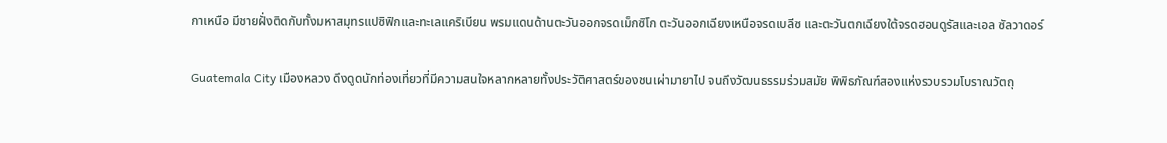กาเหนือ มีชายฝั่งติดกับทั้งมหาสมุทรแปซิฟิกและทะเลแคริเบียน พรมแดนด้านตะวันออกจรดเม็กซิโก ตะวันออกเฉียงเหนือจรดเบลีซ และตะวันตกเฉียงใต้จรดฮอนดูรัสและเอล ซัลวาดอร์

Guatemala City เมืองหลวง ดึงดูดนักท่องเที่ยวที่มีความสนใจหลากหลายทั้งประวัติศาสตร์ของชนเผ่ามายาไป จนถึงวัฒนธรรมร่วมสมัย พิพิธภัณฑ์สองแห่งรวบรวมโบราณวัตถุ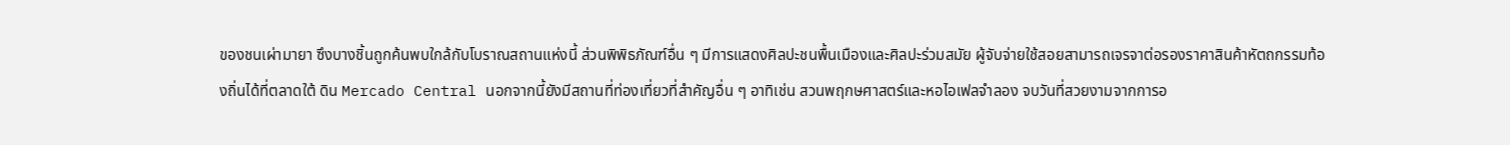ของชนเผ่ามายา ซึงบางชิ้นถูกค้นพบใกล้กับโบราณสถานแห่งนี้ ส่วนพิพิธภัณฑ์อื่น ๆ มีการแสดงศิลปะชนพื้นเมืองและศิลปะร่วมสมัย ผู้จับจ่ายใช้สอยสามารถเจรจาต่อรองราคาสินค้าหัตถกรรมท้องถิ่นได้ที่ตลาดใต้ ดิน Mercado Central นอกจากนี้ยังมีสถานที่ท่องเที่ยวที่สำคัญอื่น ๆ อาทิเช่น สวนพฤกษศาสตร์และหอไอเฟลจำลอง จบวันที่สวยงามจากการอ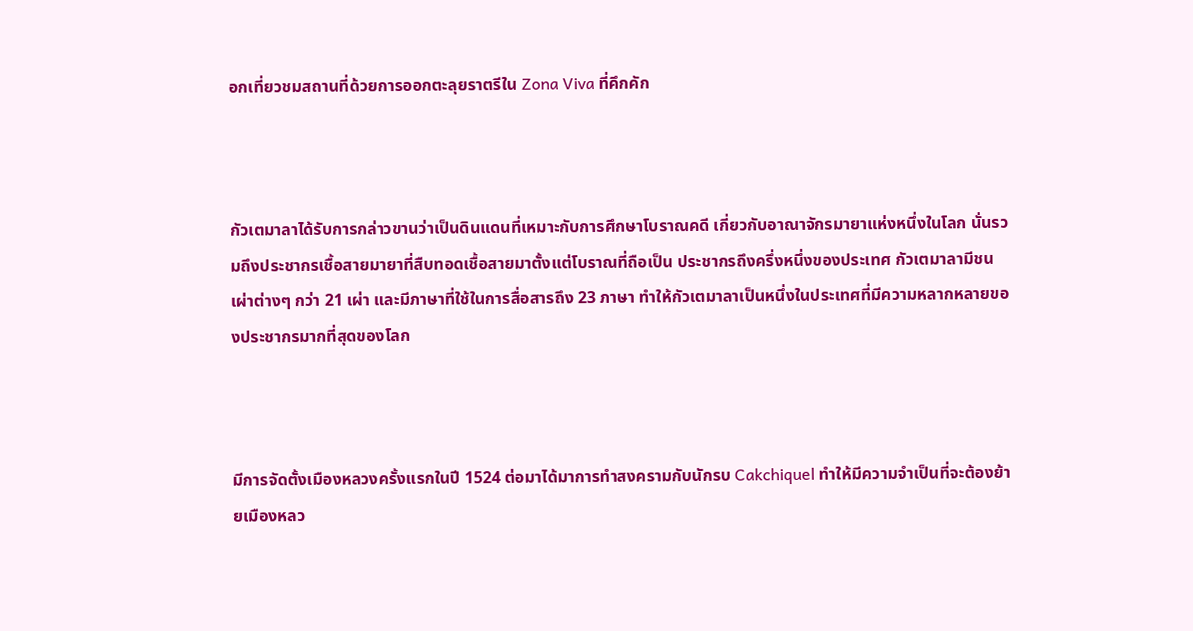อกเที่ยวชมสถานที่ด้วยการออกตะลุยราตรีใน Zona Viva ที่คึกคัก



กัวเตมาลาได้รับการกล่าวขานว่าเป็นดินแดนที่เหมาะกับการศึกษาโบราณคดี เกี่ยวกับอาณาจักรมายาแห่งหนึ่งในโลก นั่นรวมถึงประชากรเชื้อสายมายาที่สืบทอดเชื้อสายมาตั้งแต่โบราณที่ถือเป็น ประชากรถึงครึ่งหนึ่งของประเทศ กัวเตมาลามีชนเผ่าต่างๆ กว่า 21 เผ่า และมีภาษาที่ใช้ในการสื่อสารถึง 23 ภาษา ทำให้กัวเตมาลาเป็นหนึ่งในประเทศที่มีความหลากหลายของประชากรมากที่สุดของโลก



มีการจัดตั้งเมืองหลวงครั้งแรกในปี 1524 ต่อมาได้มาการทำสงครามกับนักรบ Cakchiquel ทำให้มีความจำเป็นที่จะต้องย้ายเมืองหลว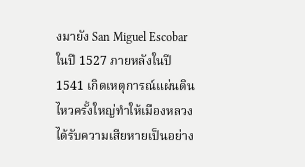งมายัง San Miguel Escobarในปี 1527 ภายหลังในปี 1541 เกิดเหตุการณ์แผ่นดินไหวครั้งใหญ่ทำให้เมืองหลวงได้รับความเสียหายเป็นอย่าง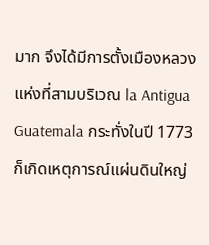มาก จึงได้มีการตั้งเมืองหลวงแห่งที่สามบริเวณ la Antigua Guatemala กระทั่งในปี 1773 ก็เกิดเหตุการณ์แผ่นดินใหญ่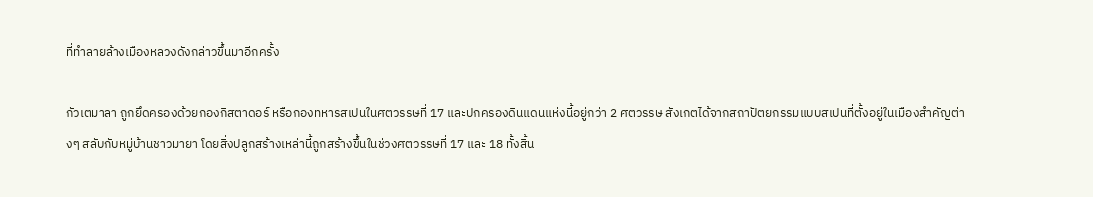ที่ทำลายล้างเมืองหลวงดังกล่าวขึ้นมาอีกครั้ง

กัวเตมาลา ถูกยึดครองด้วยกองกิสตาดอร์ หรือกองทหารสเปนในศตวรรษที่ 17 และปกครองดินแดนแห่งนี้อยู่กว่า 2 ศตวรรษ สังเกตได้จากสถาปัตยกรรมแบบสเปนที่ตั้งอยู่ในเมืองสำคัญต่างๆ สลับกับหมู่บ้านชาวมายา โดยสิ่งปลูกสร้างเหล่านี้ถูกสร้างขึ้นในช่วงศตวรรษที่ 17 และ 18 ทั้งสิ้น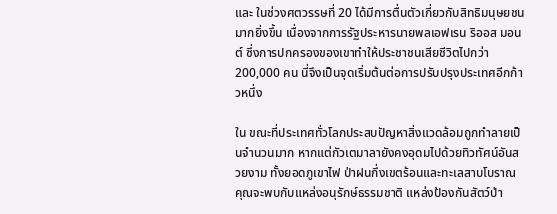และ ในช่วงศตวรรษที่ 20 ได้มีการตื่นตัวเกี่ยวกับสิทธิมนุษยชนมากยิ่งขึ้น เนื่องจากการรัฐประหารนายพลเอฟเรน ริออส มอนต์ ซึ่งการปกครองของเขาทำให้ประชาชนเสียชีวิตไปกว่า 200,000 คน นี่จึงเป็นจุดเริ่มต้นต่อการปรับปรุงประเทศอีกก้าวหนึ่ง

ใน ขณะที่ประเทศทั่วโลกประสบปัญหาสิ่งแวดล้อมถูกทำลายเป็นจำนวนมาก หากแต่กัวเตมาลายังคงอุดมไปด้วยทิวทัศน์อันสวยงาม ทั้งยอดภูเขาไฟ ป่าฝนกึ่งเขตร้อนและทะเลสาบโบราณ คุณจะพบกับแหล่งอนุรักษ์ธรรมชาติ แหล่งป้องกันสัตว์ป่า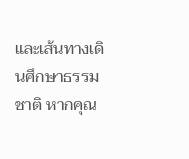และเส้นทางเดินศึกษาธรรมชาติ หากคุณ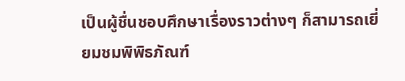เป็นผู้ชื่นชอบศึกษาเรื่องราวต่างๆ ก็สามารถเยี่ยมชมพิพิธภัณฑ์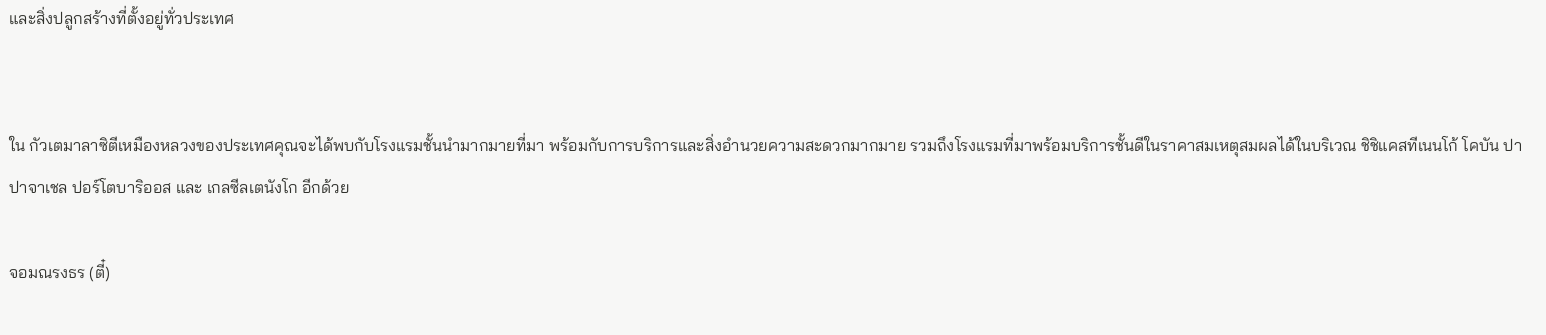และสิ่งปลูกสร้างที่ตั้งอยู่ทั่วประเทศ


ใน กัวเตมาลาซิตีเหมืองหลวงของประเทศคุณจะได้พบกับโรงแรมชั้นนำมากมายที่มา พร้อมกับการบริการและสิ่งอำนวยความสะดวกมากมาย รวมถึงโรงแรมที่มาพร้อมบริการชั้นดีในราคาสมเหตุสมผลได้ในบริเวณ ชิชิแคสทีเนนโก้ โคบัน ปาปาจาเชล ปอร์โตบาริออส และ เกลซีลเตนังโก อีกด้วย

จอมณรงธร (ตี๋)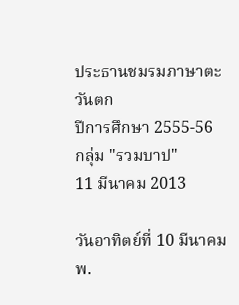ประธานชมรมภาษาตะวันตก
ปีการศึกษา 2555-56
กลุ่ม "รวมบาป"
11 มีนาคม 2013

วันอาทิตย์ที่ 10 มีนาคม พ.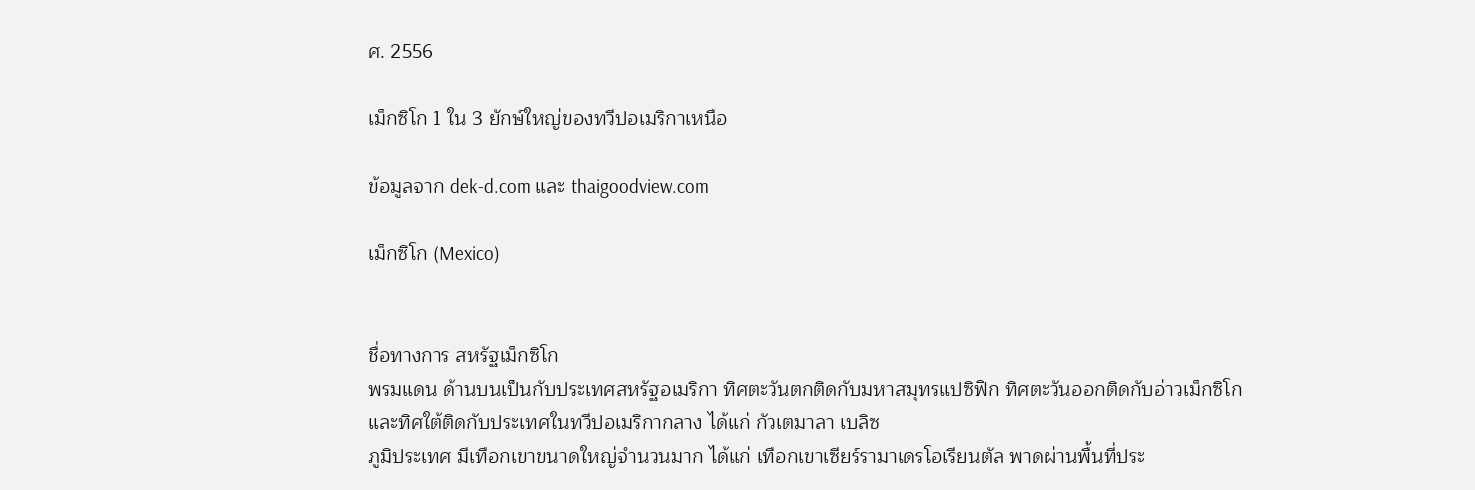ศ. 2556

เม็กซิโก 1 ใน 3 ยักษ์ใหญ่ของทวีปอเมริกาเหนือ

ข้อมูลจาก dek-d.com และ thaigoodview.com

เม็กซิโก (Mexico)


ชื่อทางการ สหรัฐเม็กซิโก
พรมแดน ด้านบนเป็นกับประเทศสหรัฐอเมริกา ทิศตะวันตกติดกับมหาสมุทรแปซิฟิก ทิศตะวันออกติดกับอ่าวเม็กซิโก
และทิศใต้ติดกับประเทศในทวีปอเมริกากลาง ได้แก่ กัวเตมาลา เบลิซ
ภูมิประเทศ มีเทือกเขาขนาดใหญ่จำนวนมาก ได้แก่ เทือกเขาเซียร์รามาเดรโอเรียนตัล พาดผ่านพื้นที่ประ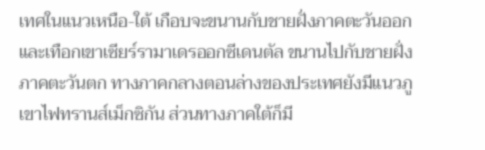เทศในแนวเหนือ-ใต้ เกือบจะขนานกับชายฝั่งภาคตะวันออก และเทือกเขาเซียร์รามาเดรออกซีเดนตัล ขนานไปกับชายฝั่งภาคตะวันตก ทางภาคกลางตอนล่างของประเทศยังมีแนวภูเขาไฟทรานส์เม็กซิกัน ส่วนทางภาคใต้ก็มี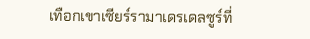เทือกเขาเซียร์รามาเดรเดลซูร์ที่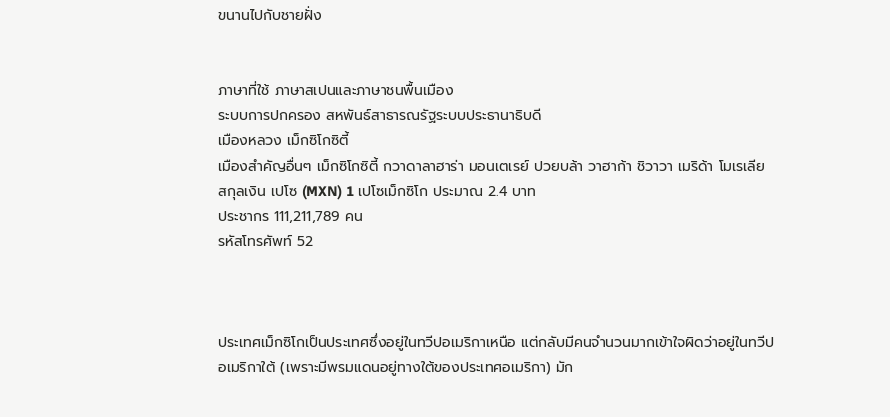ขนานไปกับชายฝั่ง


ภาษาที่ใช้ ภาษาสเปนและภาษาชนพื้นเมือง
ระบบการปกครอง สหพันธ์สาธารณรัฐระบบประธานาธิบดี
เมืองหลวง เม็กซิโกซิตี้
เมืองสำคัญอื่นๆ เม็กซิโกซิตี้ กวาดาลาฮาร่า มอนเตเรย์ ปวยบล้า วาฮาก้า ชิวาวา เมริด้า โมเรเลีย
สกุลเงิน เปโซ (MXN) 1 เปโซเม็กซิโก ประมาณ 2.4 บาท
ประชากร 111,211,789 คน
รหัสโทรศัพท์ 52



ประเทศเม็กซิโกเป็นประเทศซึ่งอยู่ในทวีปอเมริกาเหนือ แต่กลับมีคนจำนวนมากเข้าใจผิดว่าอยู่ในทวีปอเมริกาใต้ (เพราะมีพรมแดนอยู่ทางใต้ของประเทศอเมริกา) มัก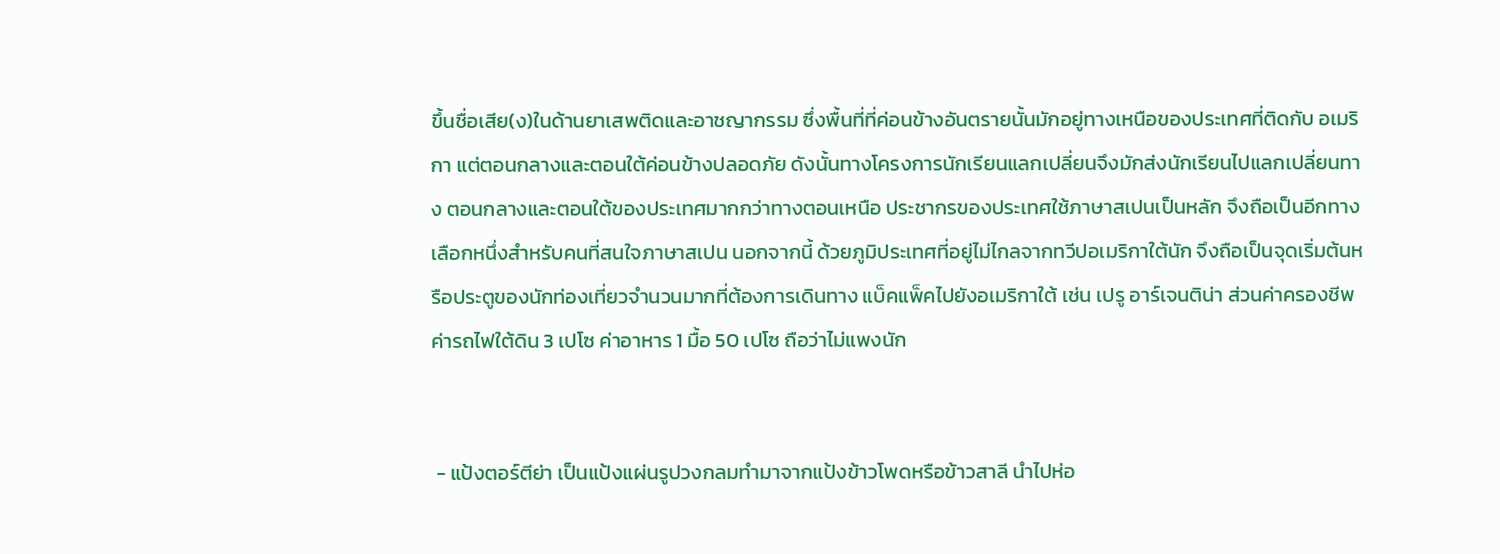ขึ้นชื่อเสีย(ง)ในด้านยาเสพติดและอาชญากรรม ซึ่งพื้นที่ที่ค่อนข้างอันตรายนั้นมักอยู่ทางเหนือของประเทศที่ติดกับ อเมริกา แต่ตอนกลางและตอนใต้ค่อนข้างปลอดภัย ดังนั้นทางโครงการนักเรียนแลกเปลี่ยนจึงมักส่งนักเรียนไปแลกเปลี่ยนทาง ตอนกลางและตอนใต้ของประเทศมากกว่าทางตอนเหนือ ประชากรของประเทศใช้ภาษาสเปนเป็นหลัก จึงถือเป็นอีกทางเลือกหนึ่งสำหรับคนที่สนใจภาษาสเปน นอกจากนี้ ด้วยภูมิประเทศที่อยู่ไม่ไกลจากทวีปอเมริกาใต้นัก จึงถือเป็นจุดเริ่มต้นหรือประตูของนักท่องเที่ยวจำนวนมากที่ต้องการเดินทาง แบ็คแพ็คไปยังอเมริกาใต้ เช่น เปรู อาร์เจนติน่า ส่วนค่าครองชีพ ค่ารถไฟใต้ดิน 3 เปโซ ค่าอาหาร 1 มื้อ 50 เปโซ ถือว่าไม่แพงนัก


 - แป้งตอร์ตีย่า เป็นแป้งแผ่นรูปวงกลมทำมาจากแป้งข้าวโพดหรือข้าวสาลี นำไปห่อ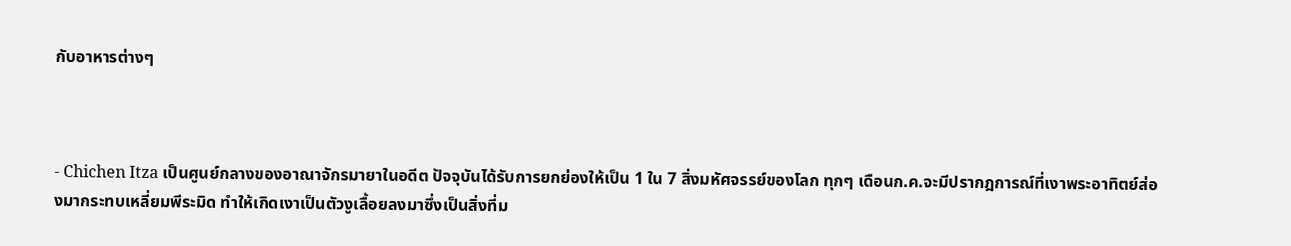กับอาหารต่างๆ



- Chichen Itza เป็นศูนย์กลางของอาณาจักรมายาในอดีต ปัจจุบันได้รับการยกย่องให้เป็น 1 ใน 7 สิ่งมหัศจรรย์ของโลก ทุกๆ เดือนก.ค.จะมีปรากฎการณ์ที่เงาพระอาทิตย์ส่องมากระทบเหลี่ยมพีระมิด ทำให้เกิดเงาเป็นตัวงูเลื้อยลงมาซึ่งเป็นสิ่งที่ม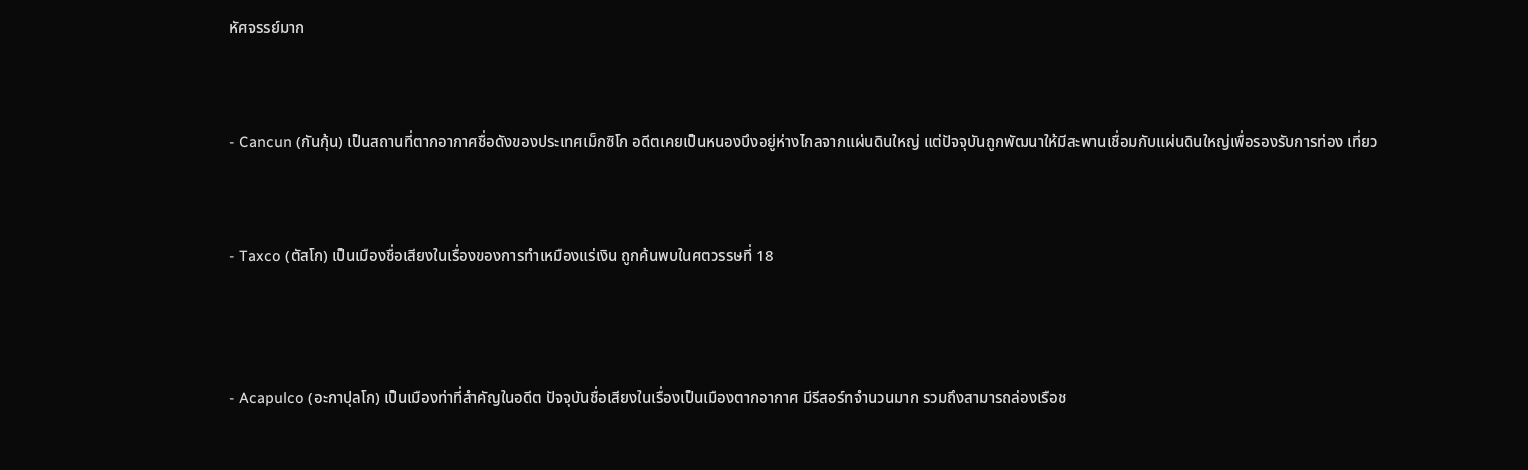หัศจรรย์มาก



- Cancun (กันกุ้น) เป็นสถานที่ตากอากาศชื่อดังของประเทศเม็กซิโก อดีตเคยเป็นหนองบึงอยู่ห่างไกลจากแผ่นดินใหญ่ แต่ปัจจุบันถูกพัฒนาให้มีสะพานเชื่อมกับแผ่นดินใหญ่เพื่อรองรับการท่อง เที่ยว



- Taxco (ตัสโก) เป็นเมืองชื่อเสียงในเรื่องของการทำเหมืองแร่เงิน ถูกค้นพบในศตวรรษที่ 18




- Acapulco (อะกาปุลโก) เป็นเมืองท่าที่สำคัญในอดีต ปัจจุบันชื่อเสียงในเรื่องเป็นเมืองตากอากาศ มีรีสอร์ทจำนวนมาก รวมถึงสามารถล่องเรือช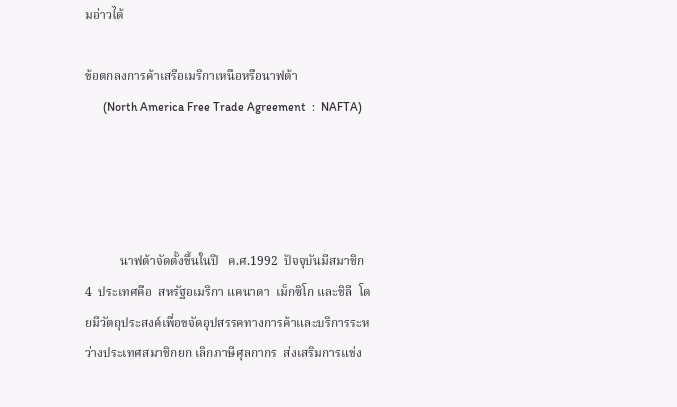มอ่าวได้

ข้อตกลงการค้าเสรีอเมริกาเหนือหรือนาฟต้า
      (North America Free Trade Agreement  :  NAFTA)




           นาฟต้าจัดตั้งขึ้นในปี   ค.ศ.1992  ปัจจุบันมีสมาชิก  4  ประเทศคือ  สหรัฐอเมริกา แคนาดา  เม็กซิโก และชิลี  โดยมีวัตถุประสงค์เพื่อขจัดอุปสรรคทางการค้าและบริการระหว่างประเทศสมาชิกยก เลิกภาษีศุลกากร  ส่งเสริมการแข่ง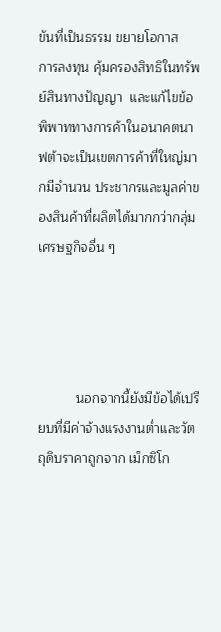ขันที่เป็นธรรม ขยายโอกาส
การลงทุน คุ้มครองสิทธิในทรัพย์สินทางปัญญา  และแก้ไขข้อพิพาททางการค้าในอนาคตนาฟต้าจะเป็นเขตการค้าที่ใหญ่มากมีจำนวน ประชากรและมูลค่าของสินค้าที่ผลิตได้มากกว่ากลุ่มเศรษฐกิจอื่น ๆ




          นอกจากนี้ยังมีข้อได้เปรียบที่มีค่าจ้างแรงงานต่ำและวัตถุดิบราคาถูกจาก เม็กซิโก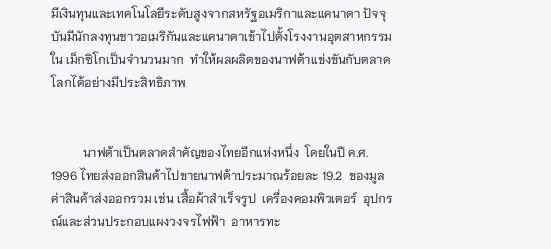มีเงินทุนและเทคโนโลยีระดับสูงจากสหรัฐอเมริกาและแคนาดา ปัจจุบันมีนักลงทุนชาวอเมริกันและแคนาดาเข้าไปตั้งโรงงานอุตสาหกรรมใน เม็กซิโกเป็นจำนวนมาก  ทำให้ผลผลิตของนาฟต้าแข่งขันกับตลาดโลกได้อย่างมีประสิทธิภาพ


          นาฟต้าเป็นตลาดสำคัญของไทยอีกแห่งหนึ่ง  โดยในปี ค.ศ. 1996 ไทยส่งออกสินค้าไปขายนาฟต้าประมาณร้อยละ 19.2  ของมูลค่าสินค้าส่งออกรวม เช่น เสื้อผ้าสำเร็จรูป  เครื่องคอมพิวเตอร์  อุปกรณ์และส่วนประกอบแผงวงจรไฟฟ้า  อาหารทะ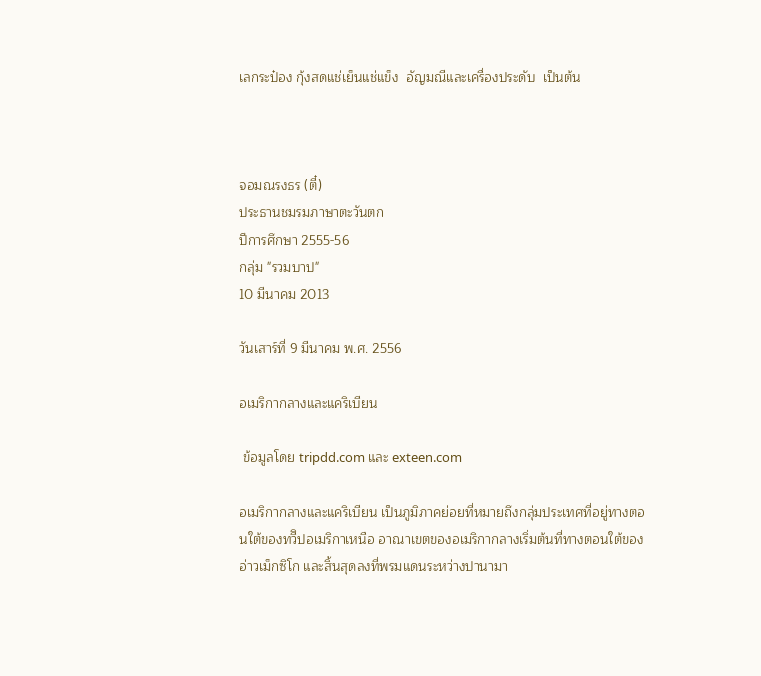เลกระป๋อง กุ้งสดแช่เย็นแช่แข็ง  อัญมณีและเครื่องประดับ  เป็นต้น



จอมณรงธร (ตี๋)
ประธานชมรมภาษาตะวันตก
ปีการศึกษา 2555-56
กลุ่ม "รวมบาป"
10 มีนาคม 2013

วันเสาร์ที่ 9 มีนาคม พ.ศ. 2556

อเมริกากลางและแคริเบียน

 ข้อมูลโดย tripdd.com และ exteen.com

อเมริกากลางและแคริเบียน เป็นภูมิภาคย่อยที่หมายถึงกลุ่มประเทศที่อยู่ทางตอนใต้ของทวีิปอเมริกาเหนือ อาณาเขตของอเมริกากลางเริ่มต้นที่ทางตอนใต้ของอ่าวเม็กซิโก และสิ้นสุดลงที่พรมแดนระหว่างปานามา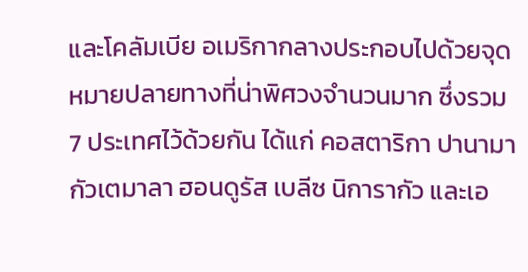และโคลัมเบีย อเมริกากลางประกอบไปด้วยจุดหมายปลายทางที่น่าพิศวงจำนวนมาก ซึ่งรวม 7 ประเทศไว้ด้วยกัน ได้แก่ คอสตาริกา ปานามา กัวเตมาลา ฮอนดูรัส เบลีซ นิการากัว และเอ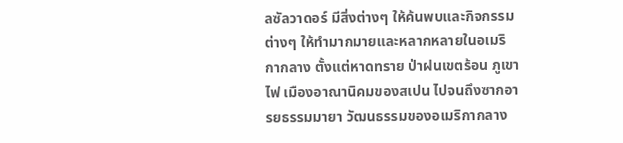ลซัลวาดอร์ มีสิ่งต่างๆ ให้ค้นพบและกิจกรรมต่างๆ ให้ทำมากมายและหลากหลายในอเมริกากลาง ตั้งแต่หาดทราย ป่าฝนเขตร้อน ภูเขาไฟ เมืองอาณานิคมของสเปน ไปจนถึงซากอารยธรรมมายา วัฒนธรรมของอเมริกากลาง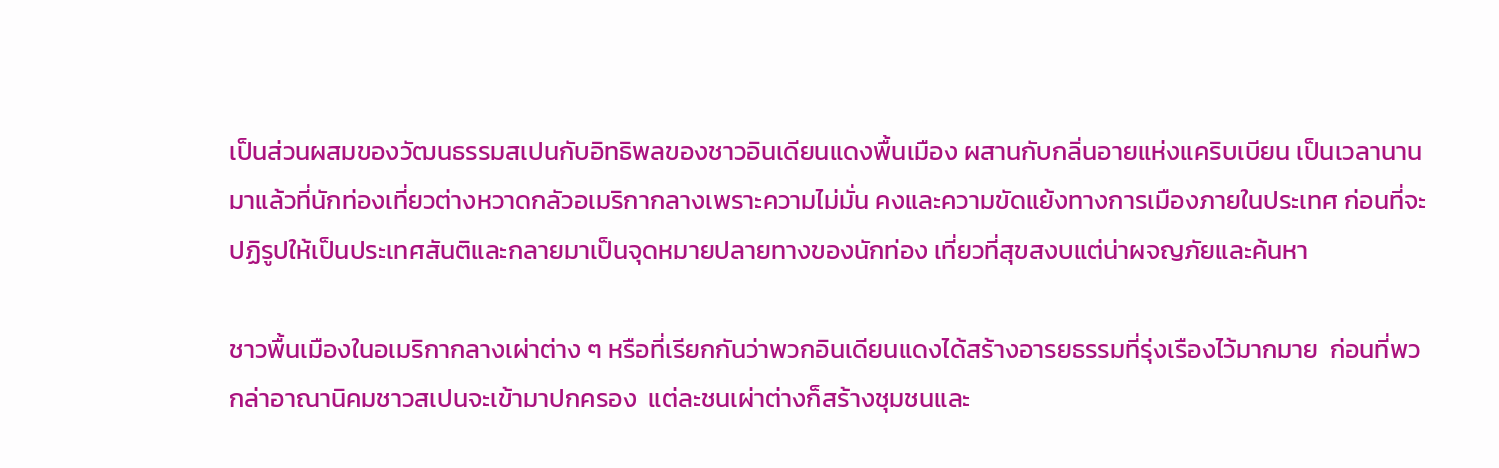เป็นส่วนผสมของวัฒนธรรมสเปนกับอิทธิพลของชาวอินเดียนแดงพื้นเมือง ผสานกับกลิ่นอายแห่งแคริบเบียน เป็นเวลานานมาแล้วที่นักท่องเที่ยวต่างหวาดกลัวอเมริกากลางเพราะความไม่มั่น คงและความขัดแย้งทางการเมืองภายในประเทศ ก่อนที่จะปฏิรูปให้เป็นประเทศสันติและกลายมาเป็นจุดหมายปลายทางของนักท่อง เที่ยวที่สุขสงบแต่น่าผจญภัยและค้นหา

ชาวพื้นเมืองในอเมริกากลางเผ่าต่าง ๆ หรือที่เรียกกันว่าพวกอินเดียนแดงได้สร้างอารยธรรมที่รุ่งเรืองไว้มากมาย  ก่อนที่พวกล่าอาณานิคมชาวสเปนจะเข้ามาปกครอง  แต่ละชนเผ่าต่างก็สร้างชุมชนและ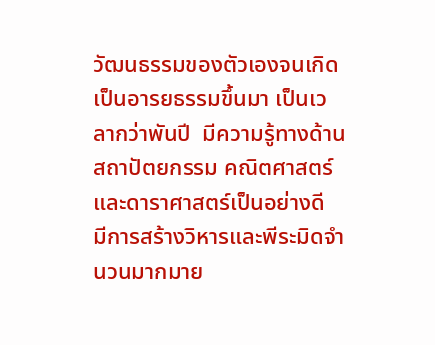วัฒนธรรมของตัวเองจนเกิดเป็นอารยธรรมขึ้นมา เป็นเวลากว่าพันปี  มีความรู้ทางด้านสถาปัตยกรรม คณิตศาสตร์และดาราศาสตร์เป็นอย่างดี  มีการสร้างวิหารและพีระมิดจำนวนมากมาย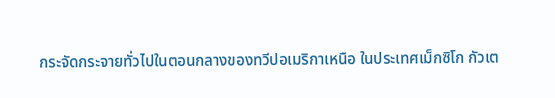กระจัดกระจายทั่วไปในตอนกลางของทวีปอเมริกาเหนือ ในประเทศเม็กซิโก กัวเต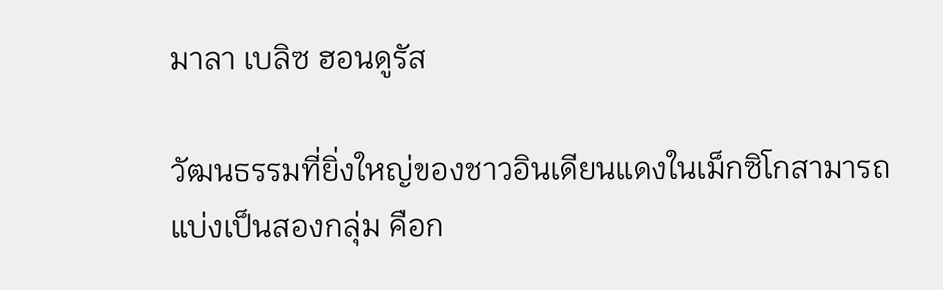มาลา เบลิซ ฮอนดูรัส

วัฒนธรรมที่ยิ่งใหญ่ของชาวอินเดียนแดงในเม็กซิโกสามารถแบ่งเป็นสองกลุ่ม คือก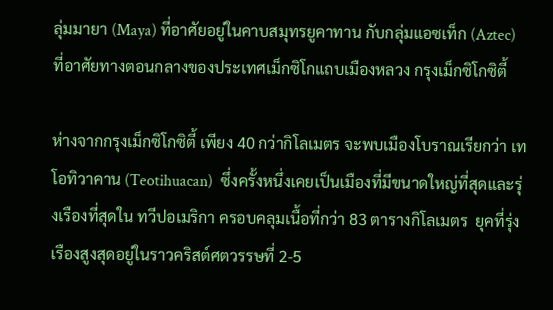ลุ่มมายา (Maya) ที่อาศัยอยู่ในคาบสมุทรยูคาทาน กับกลุ่มแอซเท็ก (Aztec) ที่อาศัยทางตอนกลางของประเทศเม็กซิโกแถบเมืองหลวง กรุงเม็กซิโกซิตี้

ห่างจากกรุงเม็กซิโกซิตี้ เพียง 40 กว่ากิโลเมตร จะพบเมืองโบราณเรียกว่า เทโอทิวาคาน (Teotihuacan)  ซึ่งครั้งหนึ่งเคยเป็นเมืองที่มีขนาดใหญ่ที่สุดและรุ่งเรืองที่สุดใน ทวีปอเมริกา ครอบคลุมเนื้อที่กว่า 83 ตารางกิโลเมตร  ยุคที่รุ่งเรืองสูงสุดอยู่ในราวคริสต์ศตวรรษที่ 2-5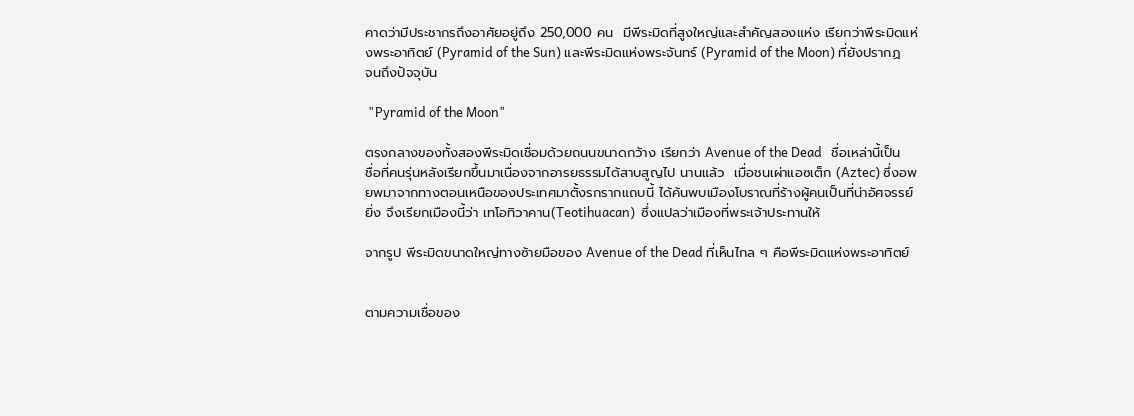คาดว่ามีประชากรถึงอาศัยอยู่ถึง 250,000 คน  มีพีระมิดที่สูงใหญ่และสำคัญสองแห่ง เรียกว่าพีระมิดแห่งพระอาทิตย์ (Pyramid of the Sun) และพีระมิดแห่งพระจันทร์ (Pyramid of the Moon) ที่ยังปรากฏจนถึงปัจจุบัน

 "Pyramid of the Moon"

ตรงกลางของทั้งสองพีระมิดเชื่อมด้วยถนนขนาดกว้าง เรียกว่า Avenue of the Dead   ชื่อเหล่านี้เป็นชื่อที่คนรุ่นหลังเรียกขึ้นมาเนื่องจากอารยธรรมได้สาบสูญไป นานแล้ว  เมื่อชนเผ่าแอซเต็ก (Aztec) ซึ่งอพยพมาจากทางตอนเหนือของประเทศมาตั้งรกรากแถบนี้ ได้ค้นพบเมืองโบราณที่ร้างผู้คนเป็นที่น่าอัศจรรย์ยิ่ง จึงเรียกเมืองนี้ว่า เทโอทิวาคาน(Teotihuacan)  ซึ่งแปลว่าเมืองที่พระเจ้าประทานให้

จากรูป พีระมิดขนาดใหญ่ทางซ้ายมือของ Avenue of the Dead ที่เห็นไกล ๆ คือพีระมิดแห่งพระอาทิตย์


ตามความเชื่อของ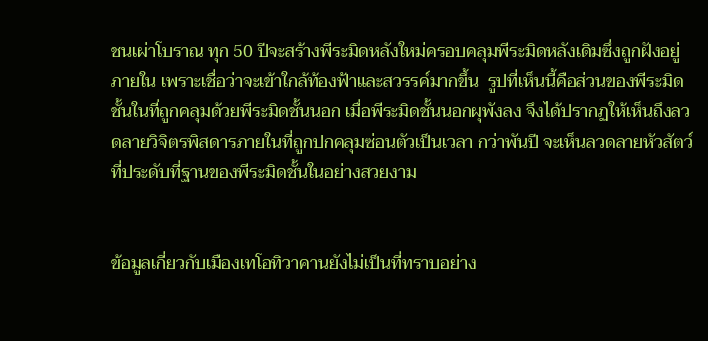ชนเผ่าโบราณ ทุก 50 ปีจะสร้างพีระมิดหลังใหม่ครอบคลุมพีระมิดหลังเดิมซึ่งถูกฝังอยู่ภายใน เพราะเชื่อว่าจะเข้าใกล้ท้องฟ้าและสวรรค์มากขึ้น  รูปที่เห็นนี้คือส่วนของพีระมิดชั้นในที่ถูกคลุมด้วยพีระมิดชั้นนอก เมื่อพีระมิดชั้นนอกผุพังลง จึงได้ปรากฏให้เห็นถึงลวดลายวิจิตรพิสดารภายในที่ถูกปกคลุมซ่อนตัวเป็นเวลา กว่าพันปี จะเห็นลวดลายหัวสัตว์ที่ประดับที่ฐานของพีระมิดชั้นในอย่างสวยงาม


ข้อมูลเกี่ยวกับเมืองเทโอทิวาคานยังไม่เป็นที่ทราบอย่าง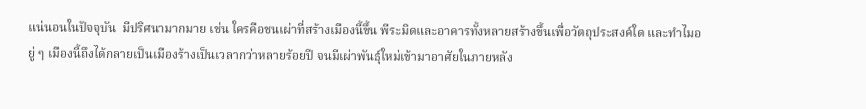แน่นอนในปัจจุบัน  มีปริศนามากมาย เช่น ใครคือชนเผ่าที่สร้างเมืองนี้ขึ้น พีระมิดและอาคารทั้งหลายสร้างขึ้นเพื่อวัตถุประสงค์ใด และทำไมอยู่ ๆ เมืองนี้ถึงได้กลายเป็นเมืองร้างเป็นเวลากว่าหลายร้อยปี จนมีเผ่าพันธุ์ใหม่เข้ามาอาศัยในภายหลัง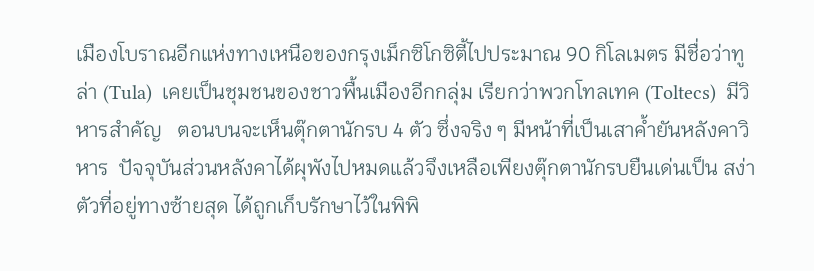เมืองโบราณอีกแห่งทางเหนือของกรุงเม็กซิโกซิตี้ไปประมาณ 90 กิโลเมตร มีชื่อว่าทูล่า (Tula)  เคยเป็นชุมชนของชาวพื้นเมืองอีกกลุ่ม เรียกว่าพวกโทลเทค (Toltecs)  มีวิหารสำคัญ   ตอนบนจะเห็นตุ๊กตานักรบ 4 ตัว ซึ่งจริง ๆ มีหน้าที่เป็นเสาค้ำยันหลังคาวิหาร  ปัจจุบันส่วนหลังคาได้ผุพังไปหมดแล้วจึงเหลือเพียงตุ๊กตานักรบยืนเด่นเป็น สง่า   ตัวที่อยู่ทางซ้ายสุด ได้ถูกเก็บรักษาไว้ในพิพิ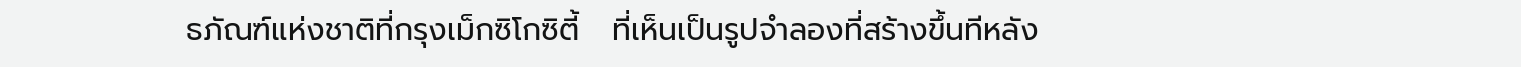ธภัณฑ์แห่งชาติที่กรุงเม็กซิโกซิตี้   ที่เห็นเป็นรูปจำลองที่สร้างขึ้นทีหลัง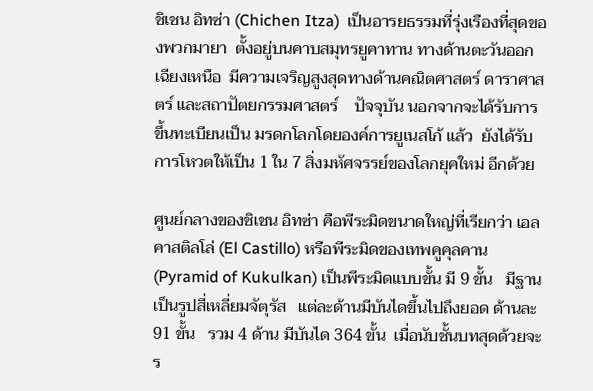ชิเชน อิทซ่า (Chichen Itza)  เป็นอารยธรรมที่รุ่งเรืองที่สุดของพวกมายา  ตั้งอยู่บนคาบสมุทรยูคาทาน ทางด้านตะวันออกเฉียงเหนือ  มีความเจริญสูงสุดทางด้านคณิตศาสตร์ ดาราศาสตร์ และสถาปัตยกรรมศาสตร์    ปัจจุบัน นอกจากจะได้รับการขึ้นทะเบียนเป็น มรดกโลกโดยองค์การยูเนสโก้ แล้ว  ยังได้รับการโหวตให้เป็น 1 ใน 7 สิ่งมหัศจรรย์ของโลกยุคใหม่ อีกด้วย

ศูนย์กลางของชิเชน อิทซ่า คือพีระมิดขนาดใหญ่ที่เรียกว่า เอล คาสติลโล่ (El Castillo) หรือพีระมิดของเทพคูคุลคาน (Pyramid of Kukulkan) เป็นพีระมิดแบบขั้น มี 9 ขั้น   มีฐานเป็นรูปสี่เหลี่ยมจัตุรัส   แต่ละด้านมีบันไดขึ้นไปถึงยอด ด้านละ 91 ขั้น   รวม 4 ด้าน มีบันได 364 ขั้น  เมื่อนับชั้นบทสุดด้วยจะร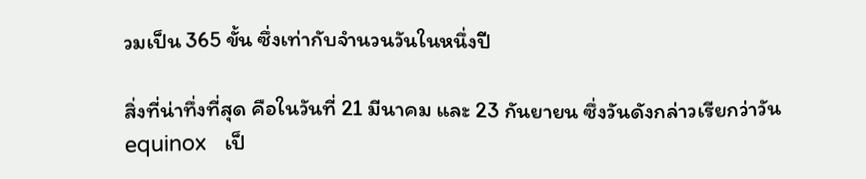วมเป็น 365 ขั้น ซึ่งเท่ากับจำนวนวันในหนึ่งปี

สิ่งที่น่าทึ่งที่สุด คือในวันที่ 21 มีนาคม และ 23 กันยายน ซึ่งวันดังกล่าวเรียกว่าวัน equinox   เป็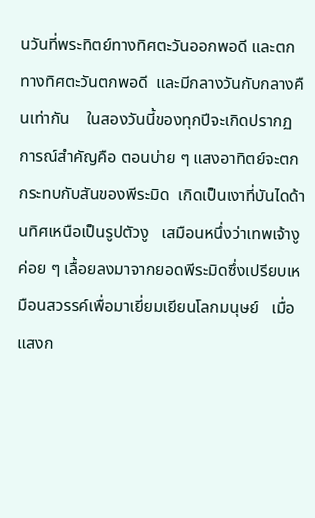นวันที่พระทิตย์ทางทิศตะวันออกพอดี และตกทางทิศตะวันตกพอดี  และมีกลางวันกับกลางคืนเท่ากัน    ในสองวันนี้ของทุกปีจะเกิดปรากฏการณ์สำคัญคือ ตอนบ่าย ๆ แสงอาทิตย์จะตกกระทบกับสันของพีระมิด  เกิดเป็นเงาที่บันไดด้านทิศเหนือเป็นรูปตัวงู   เสมือนหนึ่งว่าเทพเจ้างูค่อย ๆ เลื้อยลงมาจากยอดพีระมิดซึ่งเปรียบเหมือนสวรรค์เพื่อมาเยี่ยมเยียนโลกมนุษย์   เมื่อแสงก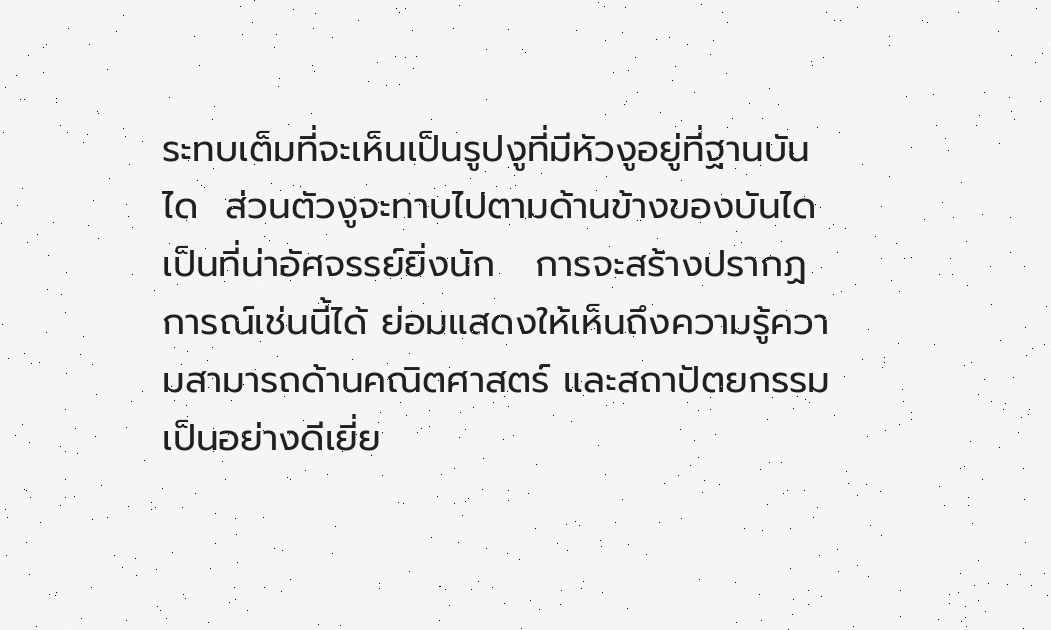ระทบเต็มที่จะเห็นเป็นรูปงูที่มีหัวงูอยู่ที่ฐานบันได  ส่วนตัวงูจะทาบไปตามด้านข้างของบันได  เป็นที่น่าอัศจรรย์ยิ่งนัก   การจะสร้างปรากฏการณ์เช่นนี้ได้ ย่อมแสดงให้เห็นถึงความรู้ความสามารถด้านคณิตศาสตร์ และสถาปัตยกรรมเป็นอย่างดีเยี่ย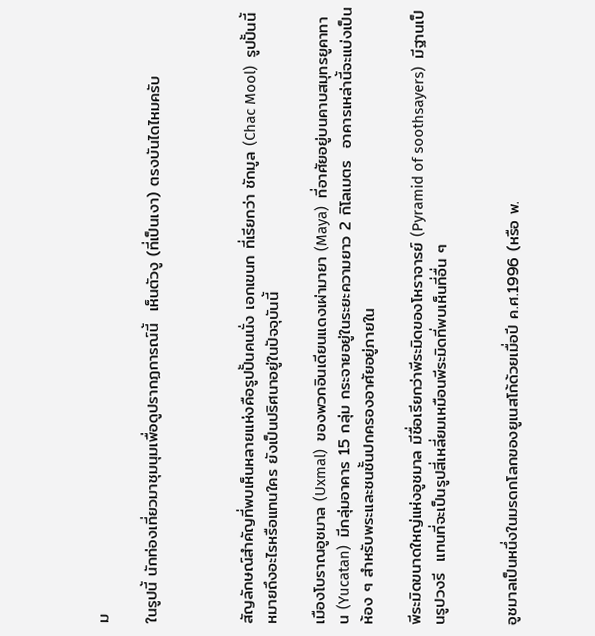ม

ในรูปนี้ นักท่องเที่ยวมาชุมนุมเพื่อดูปรากฏการณ์นี้  เห็นตัวงู (ที่เป็นเงา) ตรงบันไดไหมครับ



สัญลักษณ์สำคัญที่พบเห็นหลายแห่งคือรูปปั้นคนนั่ง เอกเขนก ที่เรียกว่า ชักมูล (Chac Mool)  รูปปั้นนี้หมายถึงอะไรหรือแทนใคร ยังเป็นปริศนาอยู่ในปัจจุบันนี้

เมืองโบราณอูชมาล (Uxmal)  ของพวกอินเดียนแดงเผ่ามายา (Maya)  ที่อาศัยอยู่บนคาบสมุทรยูคาทาน (Yucatan)  มีกลุ่มอาคาร 15 กลุ่ม กระจายอยู่ในระยะความยาว 2 กิโลเมตร  อาคารเหล่านี้จะแบ่งเป็นห้อง ๆ สำหรับพระและชนชั้นปกครองอาศัยอยู่ภายใน

พีระมิดขนาดใหญ่แห่งอูชมาล มีชื่อเรียกว่าพีระมิดของโหราจารย์ (Pyramid of soothsayers)  มีฐานเป็นรูปวงรี  แทนที่จะเป็นรูปสี่เหลี่ยมเหมือนพีระมิดที่พบเห็นที่อื่น ๆ


อูชมาลเป็นหนึ่งในมรดกโลกของยูเนสโก้ด้วยเมื่อปี ค.ศ.1996 (หรือ พ.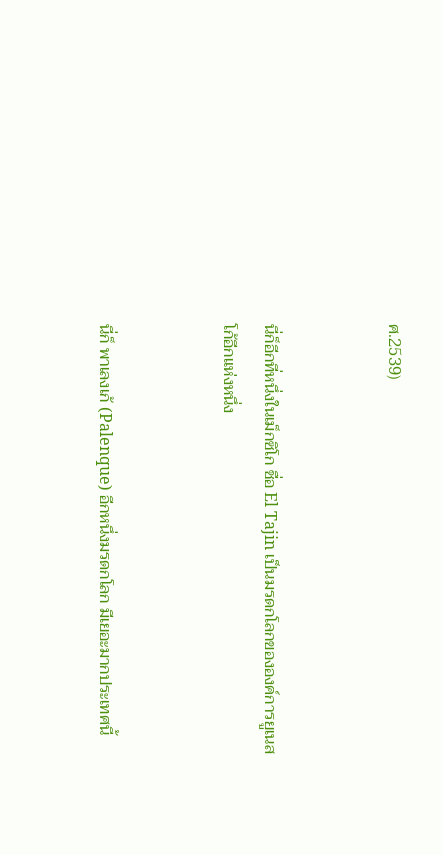ศ.2539)


นี่ก็อีกที่หนึ่งในเม็กซิโก ชื่อ El Tajin เป็นมรดกโลกขององค์การยูเนสโก้อีกแห่งหนึ่ง


นี่ก็ พาเลงเก้ (Palenque) อีกหนึ่งมรดกโลก มีเยอะมากประเทศนี้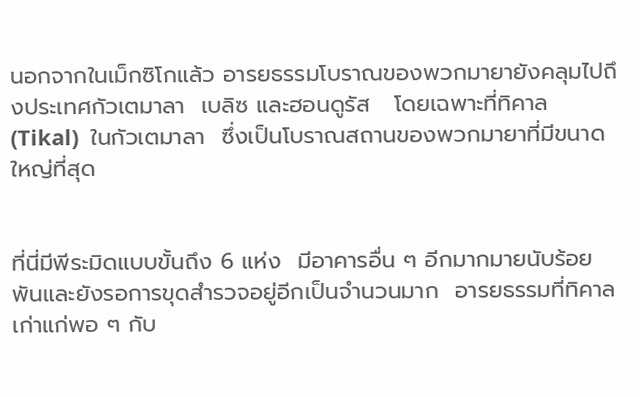นอกจากในเม็กซิโกแล้ว อารยธรรมโบราณของพวกมายายังคลุมไปถึงประเทศกัวเตมาลา  เบลิซ และฮอนดูรัส   โดยเฉพาะที่ทิคาล (Tikal)  ในกัวเตมาลา  ซึ่งเป็นโบราณสถานของพวกมายาที่มีขนาดใหญ่ที่สุด


ที่นี่มีพีระมิดแบบขั้นถึง 6 แห่ง  มีอาคารอื่น ๆ อีกมากมายนับร้อยพันและยังรอการขุดสำรวจอยู่อีกเป็นจำนวนมาก  อารยธรรมที่ทิคาลเก่าแก่พอ ๆ กับ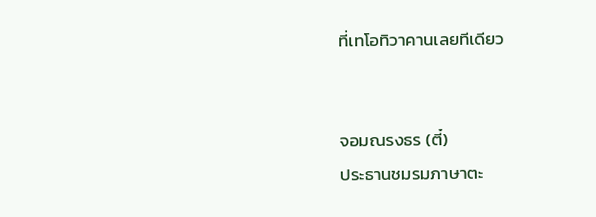ที่เทโอทิวาคานเลยทีเดียว


จอมณรงธร (ตี๋)
ประธานชมรมภาษาตะ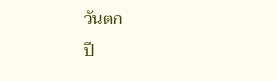วันตก
ปี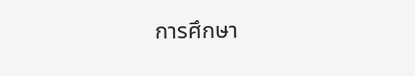การศึกษา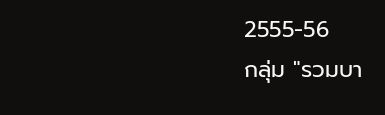2555-56
กลุ่ม "รวมบา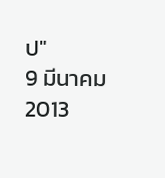ป"
9 มีนาคม 2013